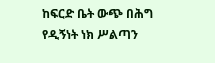ከፍርድ ቤት ውጭ በሕግ የዲኝነት ነክ ሥልጣን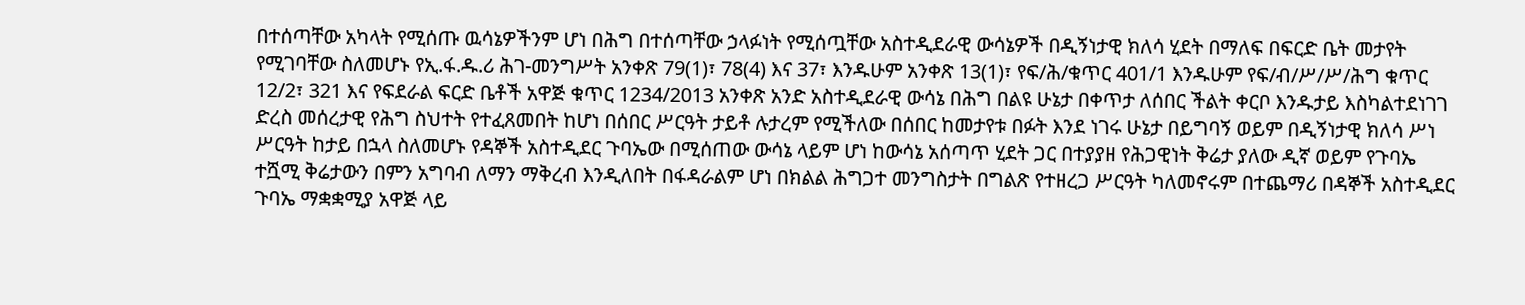በተሰጣቸው አካላት የሚሰጡ ዉሳኔዎችንም ሆነ በሕግ በተሰጣቸው ኃላፉነት የሚሰጧቸው አስተዲደራዊ ውሳኔዎች በዲኝነታዊ ክለሳ ሂደት በማለፍ በፍርድ ቤት መታየት የሚገባቸው ስለመሆኑ የኢ.ፋ.ዱ.ሪ ሕገ-መንግሥት አንቀጽ 79(1)፣ 78(4) እና 37፣ እንዱሁም አንቀጽ 13(1)፣ የፍ/ሕ/ቁጥር 401/1 እንዱሁም የፍ/ብ/ሥ/ሥ/ሕግ ቁጥር 12/2፣ 321 እና የፍደራል ፍርድ ቤቶች አዋጅ ቁጥር 1234/2013 አንቀጽ አንድ አስተዲደራዊ ውሳኔ በሕግ በልዩ ሁኔታ በቀጥታ ለሰበር ችልት ቀርቦ እንዱታይ እስካልተደነገገ ድረስ መሰረታዊ የሕግ ስህተት የተፈጸመበት ከሆነ በሰበር ሥርዓት ታይቶ ሉታረም የሚችለው በሰበር ከመታየቱ በፉት እንደ ነገሩ ሁኔታ በይግባኝ ወይም በዲኝነታዊ ክለሳ ሥነ ሥርዓት ከታይ በኋላ ስለመሆኑ የዳኞች አስተዲደር ጉባኤው በሚሰጠው ውሳኔ ላይም ሆነ ከውሳኔ አሰጣጥ ሂደት ጋር በተያያዘ የሕጋዊነት ቅሬታ ያለው ዲኛ ወይም የጉባኤ ተሿሚ ቅሬታውን በምን አግባብ ለማን ማቅረብ እንዲለበት በፋዳራልም ሆነ በክልል ሕግጋተ መንግስታት በግልጽ የተዘረጋ ሥርዓት ካለመኖሩም በተጨማሪ በዳኞች አስተዲደር ጉባኤ ማቋቋሚያ አዋጅ ላይ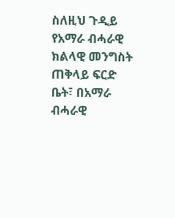ስለዚህ ጉዲይ የአማራ ብሓራዊ ክልላዊ መንግስት ጠቅላይ ፍርድ ቤት፣ በአማራ ብሓራዊ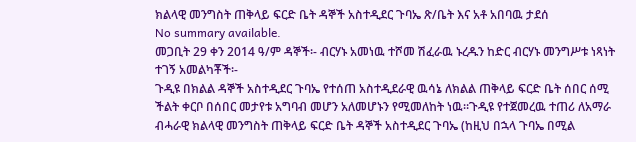ክልላዊ መንግስት ጠቅላይ ፍርድ ቤት ዳኞች አስተዲደር ጉባኤ ጽ/ቤት እና አቶ አበባዉ ታደሰ
No summary available.
መጋቢት 29 ቀን 2014 ዓ/ም ዳኞች፡- ብርሃኑ አመነዉ ተሾመ ሽፈራዉ ኑረዱን ከድር ብርሃኑ መንግሥቱ ነጻነት ተገኝ አመልካቾች፡-
ጉዲዩ በክልል ዳኞች አስተዲደር ጉባኤ የተሰጠ አስተዲደራዊ ዉሳኔ ለክልል ጠቅላይ ፍርድ ቤት ሰበር ሰሚ ችልት ቀርቦ በሰበር መታየቱ አግባብ መሆን አለመሆኑን የሚመለከት ነዉ።ጉዲዩ የተጀመረዉ ተጠሪ ለአማራ ብሓራዊ ክልላዊ መንግስት ጠቅላይ ፍርድ ቤት ዳኞች አስተዲደር ጉባኤ (ከዚህ በኋላ ጉባኤ በሚል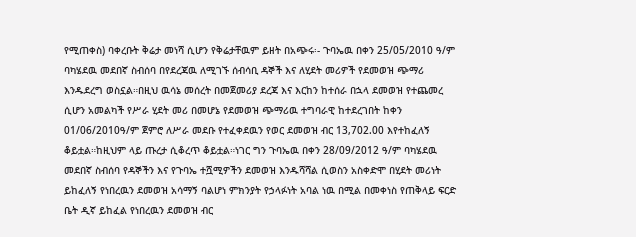የሚጠቀስ) ባቀረቡት ቅሬታ መነሻ ሲሆን የቅሬታቸዉም ይዘት በአጭሩ፡- ጉባኤዉ በቀን 25/05/2010 ዓ/ም ባካሄደዉ መደበኛ ስብሰባ በየደረጃዉ ለሚገኙ ሰብሳቢ ዳኞች እና ለሂደት መሪዎች የደመወዝ ጭማሪ እንዱደረግ ወስኗል።በዚህ ዉሳኔ መሰረት በመጀመሪያ ደረጃ እና እርከን ከተሰራ በኋላ ደመወዝ የተጨመረ ሲሆን አመልካች የሥራ ሂደት መሪ በመሆኔ የደመወዝ ጭማሪዉ ተግባራዊ ከተደረገበት ከቀን 01/06/2010ዓ/ም ጀምሮ ለሥራ መደቡ የተፈቀደዉን የወር ደመወዝ ብር 13,702.00 እየተከፈለኝ ቆይቷል።ከዚህም ላይ ጡረታ ሲቆረጥ ቆይቷል።ነገር ግን ጉባኤዉ በቀን 28/09/2012 ዓ/ም ባካሄደዉ መደበኛ ስብሰባ የዳኞችን እና የጉባኤ ተሿሚዎችን ደመወዝ እንዱሻሻል ሲወስን አስቀድሞ በሂደት መሪነት ይከፈለኝ የነበረዉን ደመወዝ አሳማኝ ባልሆነ ምክንያት የኃላፉነት አባል ነዉ በሚል በመቀነስ የጠቅላይ ፍርድ ቤት ዲኛ ይከፈል የነበረዉን ደመወዝ ብር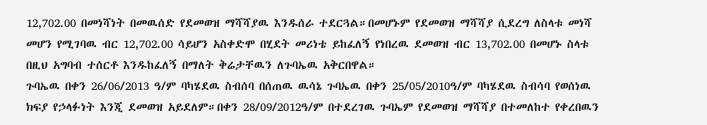12,702.00 በመነሻነት በመዉሰድ የደመወዝ ማሻሻያዉ እንዱሰራ ተደርጓል።በመሆኑም የደመወዝ ማሻሻያ ሲደረግ ለስላቱ መነሻ መሆን የሚገባዉ ብር 12,702.00 ሳይሆን አስቀድሞ በሂደት መሪነቴ ይከፈለኝ የነበረዉ ደመወዝ ብር 13,702.00 በመሆኑ ስላቱ በዚህ አግባብ ተሰርቶ እንዱከፈለኝ በማለት ቅሬታቸዉን ለጉባኤዉ አቅርበዋል።
ጉባኤዉ በቀን 26/06/2013 ዓ/ም ባካሄደዉ ስብሰባ በሰጠዉ ዉሳኔ ጉባኤዉ በቀን 25/05/2010ዓ/ም ባካሄደዉ ስብሳባ የወሰነዉ ክፍያ የኃላፉነት እንጂ ደመወዝ አይደለም።በቀን 28/09/2012ዓ/ም በተደረገዉ ጉባኤም የደመወዝ ማሻሻያ በተመለከተ የቀረበዉን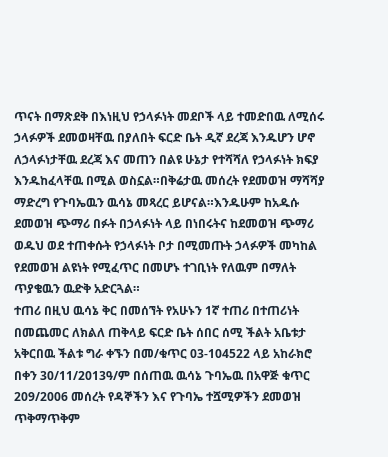ጥናት በማጽደቅ በእነዚህ የኃላፉነት መደቦች ላይ ተመድበዉ ለሚሰሩ ኃላፉዎች ደመወዛቸዉ በያለበት ፍርድ ቤት ዲኛ ደረጃ እንዱሆን ሆኖ ለኃላፉነታቸዉ ደረጃ እና መጠን በልዩ ሁኔታ የተሻሻለ የኃላፉነት ክፍያ እንዱከፈላቸዉ በሚል ወስኗል።በቅሬታዉ መሰረት የደመወዝ ማሻሻያ ማድረግ የጉባኤዉን ዉሳኔ መጻረር ይሆናል።እንዱሁም ከአዱሱ ደመወዝ ጭማሪ በፉት በኃላፉነት ላይ በነበሩትና ከደመወዝ ጭማሪ ወዱህ ወደ ተጠቀሱት የኃላፉነት ቦታ በሚመጡት ኃላፉዎች መካከል የደመወዝ ልዩነት የሚፈጥር በመሆኑ ተገቢነት የለዉም በማለት ጥያቄዉን ዉድቅ አድርጓል።
ተጠሪ በዚህ ዉሳኔ ቅር በመሰኘት የአሁኑን 1ኛ ተጠሪ በተጠሪነት በመጨመር ለክልለ ጠቅላይ ፍርድ ቤት ሰበር ሰሚ ችልት አቤቱታ አቅርበዉ ችልቱ ግራ ቀኙን በመ/ቁጥር 03-104522 ላይ አከራክሮ በቀን 30/11/2013ዓ/ም በሰጠዉ ዉሳኔ ጉባኤዉ በአዋጅ ቁጥር 209/2006 መሰረት የዳኞችን እና የጉባኤ ተሿሚዎችን ደመወዝ ጥቅማጥቅም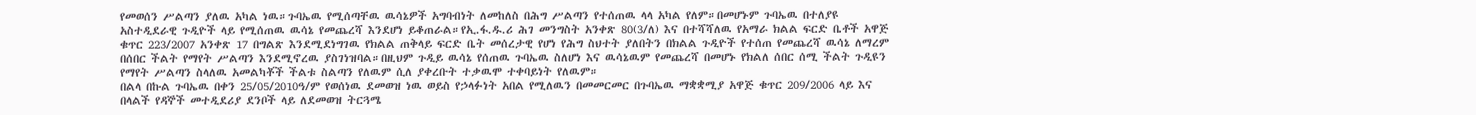የመወሰን ሥልጣን ያለዉ አካል ነዉ።ጉባኤዉ የሚሰጣቸዉ ዉሳኔዎች አግባብነት ለመከለስ በሕግ ሥልጣን የተሰጠዉ ላላ አካል የለም።በመሆኑም ጉባኤዉ በተለያዩ አስተዲደራዊ ጉዲዮች ላይ የሚሰጠዉ ዉሳኔ የመጨረሻ እንደሆነ ይቆጠራል።የኢ.ፋ.ዱ.ሪ ሕገ መንግስት አንቀጽ 80(3/ለ) እና በተሻሻለዉ የአማራ ክልል ፍርድ ቤቶች አዋጅ ቁጥር 223/2007 አንቀጽ 17 በግልጽ እንደሚደነግገዉ የክልል ጠቅላይ ፍርድ ቤት መሰረታዊ የሆነ የሕግ ስህተት ያለበትን በክልል ጉዲዮች የተሰጠ የመጨረሻ ዉሳኔ ለማረም በሰበር ችልት የማየት ሥልጣን እንደሚኖረዉ ያስገነዝባል።በዚህም ጉዲይ ዉሳኔ የሰጠዉ ጉባኤዉ ስለሆነ እና ዉሳኔዉም የመጨረሻ በመሆኑ የክልለ ሰበር ሰሚ ችልት ጉዲዩን የማየት ሥልጣን ስላለዉ አመልካቾች ችልቱ ስልጣን የለዉም ሲለ ያቀረቡት ተቃዉሞ ተቀባይነት የለዉም።
በልላ በኩል ጉባኤዉ በቀን 25/05/2010ዓ/ም የወሰነዉ ደመወዝ ነዉ ወይስ የኃላፉነት አበል የሚለዉን በመመርመር በጉባኤዉ ማቋቋሚያ አዋጅ ቁጥር 209/2006 ላይ እና በላልች የዳኞች መተዲደሪያ ደንቦች ላይ ለደመወዝ ትርጓሜ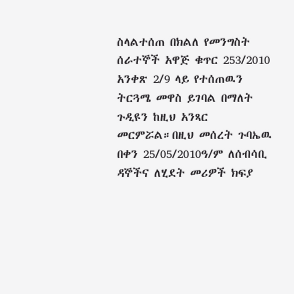ስላልተሰጠ በክልለ የመንግስት ሰራተኞች አዋጅ ቁጥር 253/2010 አንቀጽ 2/9 ላይ የተሰጠዉን ትርጓሜ መዋስ ይገባል በማለት ጉዲዩን ከዚህ አንጻር መርምሯል።በዚህ መሰረት ጉባኤዉ በቀን 25/05/2010ዓ/ም ለሰብሳቢ ዳኞችና ለሂደት መሪዎች ክፍያ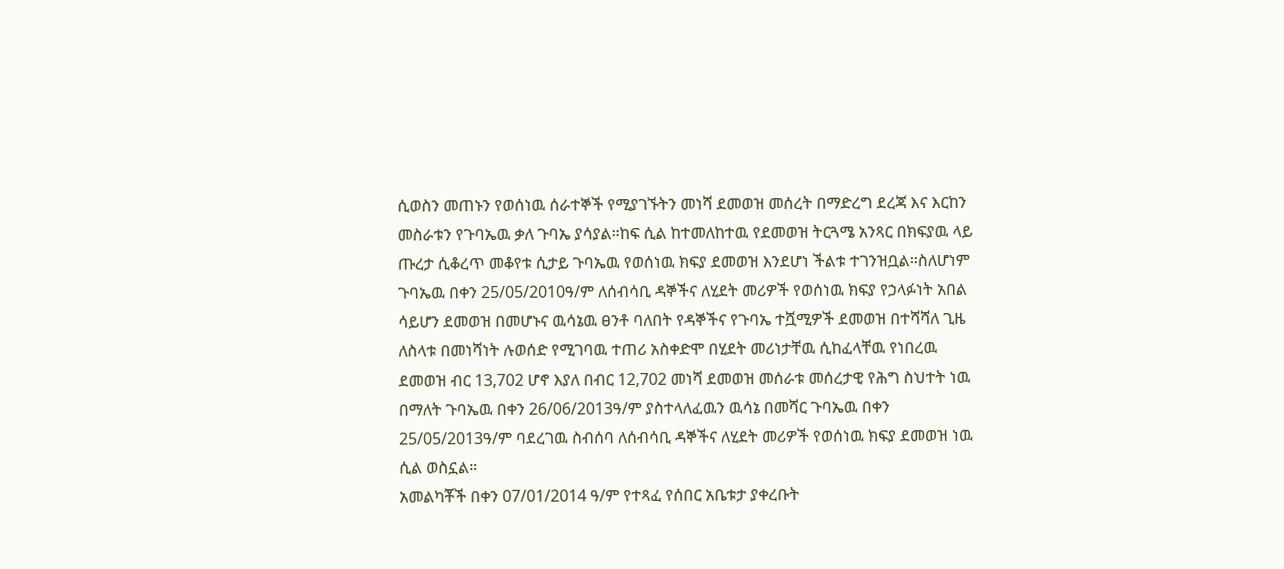ሲወስን መጠኑን የወሰነዉ ሰራተኞች የሚያገኙትን መነሻ ደመወዝ መሰረት በማድረግ ደረጃ እና እርከን መስራቱን የጉባኤዉ ቃለ ጉባኤ ያሳያል።ከፍ ሲል ከተመለከተዉ የደመወዝ ትርጓሜ አንጻር በክፍያዉ ላይ ጡረታ ሲቆረጥ መቆየቱ ሲታይ ጉባኤዉ የወሰነዉ ክፍያ ደመወዝ እንደሆነ ችልቱ ተገንዝቧል።ስለሆነም ጉባኤዉ በቀን 25/05/2010ዓ/ም ለሰብሳቢ ዳኞችና ለሂደት መሪዎች የወሰነዉ ክፍያ የኃላፉነት አበል ሳይሆን ደመወዝ በመሆኑና ዉሳኔዉ ፀንቶ ባለበት የዳኞችና የጉባኤ ተሿሚዎች ደመወዝ በተሻሻለ ጊዜ ለስላቱ በመነሻነት ሉወሰድ የሚገባዉ ተጠሪ አስቀድሞ በሂደት መሪነታቸዉ ሲከፈላቸዉ የነበረዉ ደመወዝ ብር 13,702 ሆኖ እያለ በብር 12,702 መነሻ ደመወዝ መሰራቱ መሰረታዊ የሕግ ስህተት ነዉ በማለት ጉባኤዉ በቀን 26/06/2013ዓ/ም ያስተላለፈዉን ዉሳኔ በመሻር ጉባኤዉ በቀን 25/05/2013ዓ/ም ባደረገዉ ስብሰባ ለሰብሳቢ ዳኞችና ለሂደት መሪዎች የወሰነዉ ክፍያ ደመወዝ ነዉ ሲል ወስኗል።
አመልካቾች በቀን 07/01/2014 ዓ/ም የተጻፈ የሰበር አቤቱታ ያቀረቡት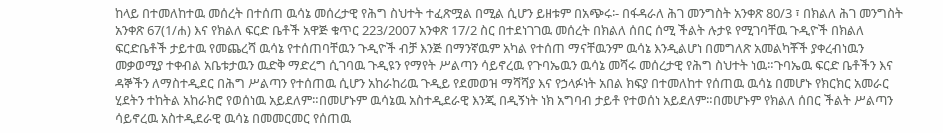ከላይ በተመለከተዉ መሰረት በተሰጠ ዉሳኔ መሰረታዊ የሕግ ስህተት ተፈጽሟል በሚል ሲሆን ይዘቱም በአጭሩ፡- በፋዳራለ ሕገ መንግስት አንቀጽ 80/3 ፣ በክልለ ሕገ መንግስት አንቀጽ 67(1/ሐ) እና የክልለ ፍርድ ቤቶች አዋጅ ቁጥር 223/2007 አንቀጽ 17/2 ስር በተደነገገዉ መሰረት በክልለ ሰበር ሰሚ ችልት ሉታዩ የሚገባቸዉ ጉዲዮች በክልለ ፍርድቤቶች ታይተዉ የመጨረሻ ዉሳኔ የተሰጠባቸዉን ጉዲዮች ብቻ እንጅ በማንኛዉም አካል የተሰጠ ማናቸዉንም ዉሳኔ እንዲልሆነ በመግለጽ አመልካቾች ያቀረብነዉን መቃወሚያ ተቀብል አቤቱታዉን ዉድቅ ማድረግ ሲገባዉ ጉዲዩን የማየት ሥልጣን ሳይኖረዉ የጉባኤዉን ዉሳኔ መሻሩ መሰረታዊ የሕግ ስህተት ነዉ።ጉባኤዉ ፍርድ ቤቶችን እና ዳኞችን ለማስተዲደር በሕግ ሥልጣን የተሰጠዉ ሲሆን አከራከሪዉ ጉዲይ የደመወዝ ማሻሻያ እና የኃላፉነት አበል ክፍያ በተመለከተ የሰጠዉ ዉሳኔ በመሆኑ የክርክር አመራር ሂደትን ተከትል አከራክሮ የወሰነዉ አይደለም።በመሆኑም ዉሳኔዉ አስተዲደራዊ እንጂ በዲኝነት ነክ አግባብ ታይቶ የተወሰነ አይደለም።በመሆኑም የክልለ ሰበር ችልት ሥልጣን ሳይኖረዉ አስተዲደራዊ ዉሳኔ በመመርመር የሰጠዉ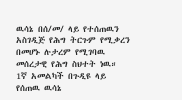ዉሳኔ በሰ/መ/ ላይ የተሰጠዉን አስገዲጅ የሕግ ትርጉም የሚቃረን በመሆኑ ሉታረም የሚገባዉ መሰረታዊ የሕግ ስህተት ነዉ። 1ኛ አመልካች በጉዲዩ ላይ የሰጠዉ ዉሳኔ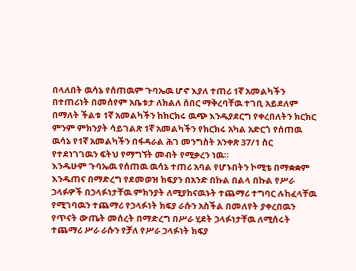በላለበት ዉሳኔ የሰጠዉም ጉባኤዉ ሆኖ እያለ ተጠሪ 1ኛ አመልካችን በተጠሪነት በመሰየም አቤቱታ ለክልለ ሰበር ማቅረባቸዉ ተገቢ አይደለም በማለት ችልቱ 1ኛ አመልካችን ከክርክሩ ዉጭ እንዱያደርግ የቀረበለትን ክርክር ምንም ምክንያት ሳይገልጽ 1ኛ አመልካችን የክርክሩ አካል አድርጎ የሰጠዉ ዉሳኔ የ1ኛ አመልካችን በፋዳራል ሕገ መንግስት አንቀጽ 37/1 ስር የተደነገገዉን ፍትህ የማግኘት መብት የሚቃረን ነዉ።
እንዱሁም ጉባኤዉ የሰጠዉ ዉሳኔ ተጠሪ አባል የሆኑበትን ኮሚቴ በማቋቋም እንዱጠና በማድረግ የደመወዝ ክፍያን በአንድ በኩል በልላ በኩል የሥራ ኃላፉዎች በኃላፉነታቸዉ ምክንያት ለሚያከናዉኑት ተጨማሪ ተግባር ሉከፈላቸዉ የሚገባዉን ተጨማሪ የኃላፉነት ክፍያ ራሱን አስችል በመለየት ያቀረበዉን የጥናት ውጤት መሰረት በማድረግ በሥራ ሂደት ኃላፉነታቸዉ ለሚሰሩት ተጨማሪ ሥራ ራሱን የቻለ የሥራ ኃላፉነት ክፍያ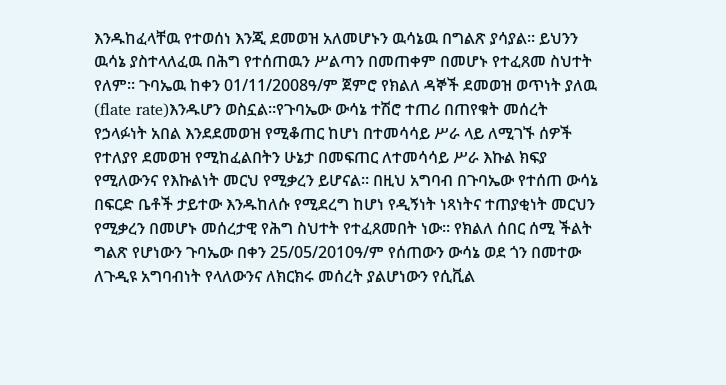እንዱከፈላቸዉ የተወሰነ እንጂ ደመወዝ አለመሆኑን ዉሳኔዉ በግልጽ ያሳያል። ይህንን ዉሳኔ ያስተላለፈዉ በሕግ የተሰጠዉን ሥልጣን በመጠቀም በመሆኑ የተፈጸመ ስህተት የለም። ጉባኤዉ ከቀን 01/11/2008ዓ/ም ጀምሮ የክልለ ዳኞች ደመወዝ ወጥነት ያለዉ (flate rate)እንዱሆን ወስኗል።የጉባኤው ውሳኔ ተሽሮ ተጠሪ በጠየቁት መሰረት የኃላፉነት አበል እንደደመወዝ የሚቆጠር ከሆነ በተመሳሳይ ሥራ ላይ ለሚገኙ ሰዎች የተለያየ ደመወዝ የሚከፈልበትን ሁኔታ በመፍጠር ለተመሳሳይ ሥራ እኩል ክፍያ የሚለውንና የእኩልነት መርህ የሚቃረን ይሆናል። በዚህ አግባብ በጉባኤው የተሰጠ ውሳኔ በፍርድ ቤቶች ታይተው እንዱከለሱ የሚደረግ ከሆነ የዲኝነት ነጻነትና ተጠያቂነት መርህን የሚቃረን በመሆኑ መሰረታዊ የሕግ ስህተት የተፈጸመበት ነው። የክልለ ሰበር ሰሚ ችልት ግልጽ የሆነውን ጉባኤው በቀን 25/05/2010ዓ/ም የሰጠውን ውሳኔ ወደ ጎን በመተው ለጉዲዩ አግባብነት የላለውንና ለክርክሩ መሰረት ያልሆነውን የሲቪል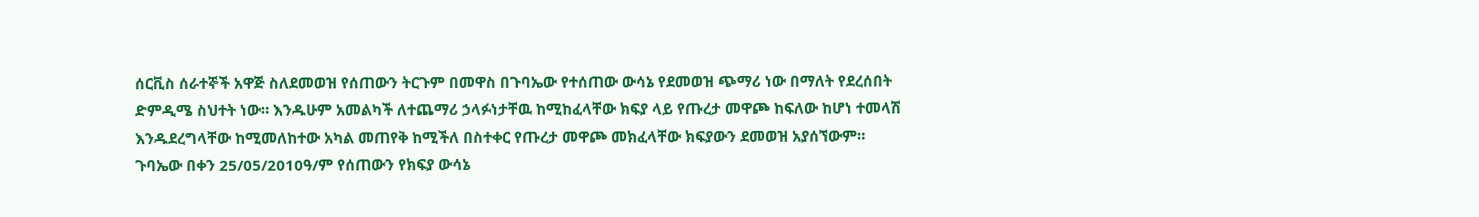ሰርቪስ ሰራተኞች አዋጅ ስለደመወዝ የሰጠውን ትርጉም በመዋስ በጉባኤው የተሰጠው ውሳኔ የደመወዝ ጭማሪ ነው በማለት የደረሰበት ድምዲሜ ስህተት ነው። እንዱሁም አመልካች ለተጨማሪ ኃላፉነታቸዉ ከሚከፈላቸው ክፍያ ላይ የጡረታ መዋጮ ከፍለው ከሆነ ተመላሽ እንዱደረግላቸው ከሚመለከተው አካል መጠየቅ ከሚችለ በስተቀር የጡረታ መዋጮ መክፈላቸው ክፍያውን ደመወዝ አያሰኘውም። ጉባኤው በቀን 25/05/2010ዓ/ም የሰጠውን የክፍያ ውሳኔ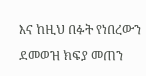እና ከዚህ በፉት የነበረውን ደመወዝ ክፍያ መጠን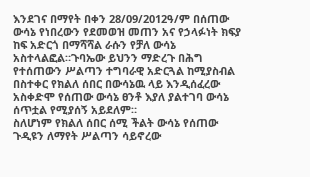እንደገና በማየት በቀን 28/09/2012ዓ/ም በሰጠው ውሳኔ የነበረውን የደመወዝ መጠን አና የኃላፉነት ክፍያ ከፍ አድርጎ በማሻሻል ራሱን የቻለ ውሳኔ አስተላልፎል።ጉባኤው ይህንን ማድረጉ በሕግ የተሰጠውን ሥልጣን ተግባራዊ አድርጓል ከሚያስብል በስተቀር የክልለ ሰበር በውሳኔዉ ላይ እንዲሰፈረው አስቀድሞ የሰጠው ውሳኔ ፀንቶ እያለ ያልተገባ ውሳኔ ሰጥቷል የሚያሰኝ አይደለም።
ስለሆነም የክልለ ሰበር ሰሚ ችልት ውሳኔ የሰጠው ጉዲዩን ለማየት ሥልጣን ሳይኖረው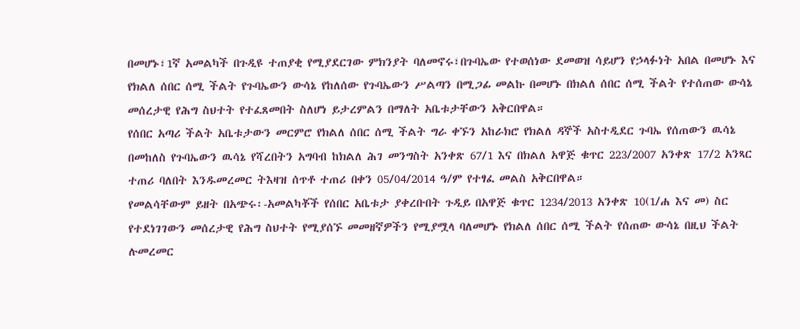በመሆኑ፣1ኛ አመልካች በጉዲዩ ተጠያቂ የሚያደርገው ምክንያት ባለመኖሩ፣በጉባኤው የተወሰነው ደመወዝ ሳይሆን የኃላፉነት አበል በመሆኑ እና የክልለ ሰበር ሰሚ ችልት የጉባኤውን ውሳኔ የከለሰው የጉባኤውን ሥልጣን በሚጋፊ መልኩ በመሆኑ በክልለ ሰበር ሰሚ ችልት የተሰጠው ውሳኔ መሰረታዊ የሕግ ስህተት የተፈጸመበት ስለሆነ ይታረምልን በማለት አቤቱታቸውን አቅርበዋል።
የሰበር አጣሪ ችልት አቤቱታውን መርምሮ የክልለ ሰበር ሰሚ ችልት ግራ ቀኙን አከራክሮ የክልለ ዳኞች አስተዲደር ጉባኤ የሰጠውን ዉሳኔ በመከለስ የጉባኤውን ዉሳኔ የሻረበትን አግባብ ከክልለ ሕገ መንግስት አንቀጽ 67/1 እና በክልለ አዋጅ ቁጥር 223/2007 አንቀጽ 17/2 አንጻር ተጠሪ ባለበት እንዱመረመር ትእዛዝ ሰጥቶ ተጠሪ በቀን 05/04/2014 ዓ/ም የተፃፈ መልስ አቅርበዋል።
የመልሳቸውም ይዘት በአጭሩ፡-አመልካቾች የሰበር አቤቱታ ያቀረቡበት ጉዲይ በአዋጅ ቁጥር 1234/2013 አንቀጽ 10(1/ሐ እና መ) ስር የተደነገገውን መሰረታዊ የሕግ ስህተት የሚያሰኙ መመዘኛዎችን የሚያሟላ ባለመሆኑ የክልለ ሰበር ሰሚ ችልት የሰጠው ውሳኔ በዚህ ችልት ሉመረመር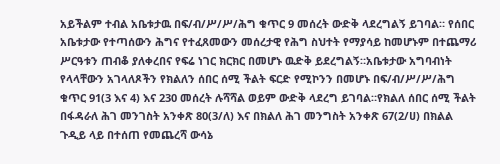አይችልም ተብል አቤቱታዉ በፍ/ብ/ሥ/ሥ/ሕግ ቁጥር 9 መሰረት ውድቅ ላደረግልኝ ይገባል። የሰበር አቤቱታው የተጣሰውን ሕግና የተፈጸመውን መሰረታዊ የሕግ ስህተት የማያሳይ ከመሆኑም በተጨማሪ ሥርዓቱን ጠብቆ ያለቀረበና የፍሬ ነገር ክርክር በመሆኑ ዉድቅ ይደረግልኝ።አቤቱታው አግባብነት የላላቸውን አገላለጾችን የክልለን ሰበር ሰሚ ችልት ፍርድ የሚኮንን በመሆኑ በፍ/ብ/ሥ/ሥ/ሕግ ቁጥር 91(3 እና 4) እና 230 መሰረት ሉሻሻል ወይም ውድቅ ላደረግ ይገባል።የክልለ ሰበር ሰሚ ችልት በፋዳራለ ሕገ መንገስት አንቀጽ 80(3/ለ) እና በክልለ ሕገ መንግስት አንቀጽ 67(2/ሀ) በክልል ጉዲይ ላይ በተሰጠ የመጨረሻ ውሳኔ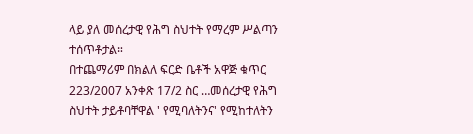ላይ ያለ መሰረታዊ የሕግ ስህተት የማረም ሥልጣን ተሰጥቶታል።
በተጨማሪም በክልለ ፍርድ ቤቶች አዋጅ ቁጥር 223/2007 አንቀጽ 17/2 ስር …መሰረታዊ የሕግ ስህተት ታይቶባቸዋል ' የሚባለትንና' የሚከተለትን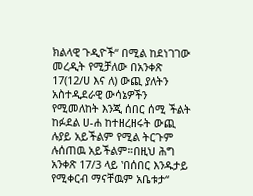ክልላዊ ጉዲዮች“ በሚል ከደነገገው መረዲት የሚቻለው በአንቀጽ 17(12/ሀ እና ለ) ውጪ ያለትን አስተዲደራዊ ውሳኔዎችን የሚመለከት እንጂ ሰበር ሰሚ ችልት ከፉደል ሀ-ሐ ከተዘረዘሩት ውጪ ሉያይ አይችልም የሚል ትርጉም ሉሰጠዉ አይችልም።በዚህ ሕግ አንቀጽ 17/3 ላይ ‛በሰበር እንዱታይ የሚቀርብ ማናቸዉም አቤቱታ“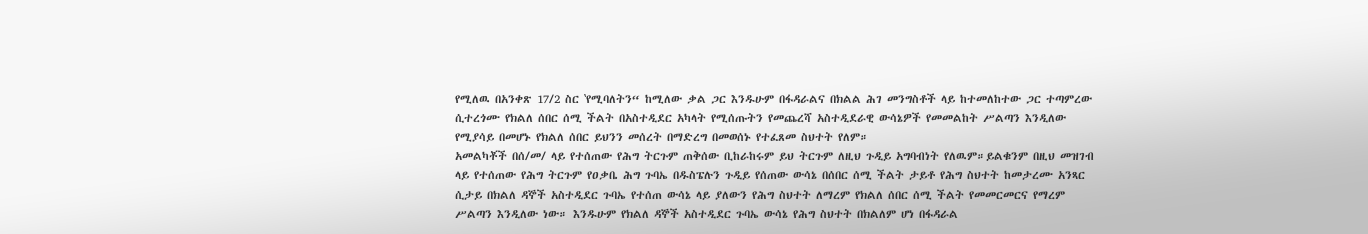የሚለዉ በአንቀጽ 17/2 ስር ‛የሚባለትን“ ከሚለው ቃል ጋር እንዱሁም በፋዳራልና በክልል ሕገ መንግስቶች ላይ ከተመለከተው ጋር ተጣምረው ሲተረጎሙ የክልለ ሰበር ሰሚ ችልት በአስተዲደር አካላት የሚሰጡትን የመጨረሻ አስተዲደራዊ ውሳኔዎች የመመልከት ሥልጣን እንዲለው የሚያሳይ በመሆኑ የክልለ ሰበር ይህንን መሰረት በማድረግ በመወሰኑ የተፈጸመ ስህተት የለም።
አመልካቾች በሰ/መ/ ላይ የተሰጠው የሕግ ትርጉም ጠቅሰው ቢከራከሩም ይህ ትርጉም ለዚህ ጉዲይ አግባብነት የለዉም።ይልቁንም በዚህ መዝገብ ላይ የተሰጠው የሕግ ትርጉም የዐቃቤ ሕግ ጉባኤ በዱስፔሉን ጉዲይ የሰጠው ውሳኔ በሰበር ሰሚ ችልት ታይቶ የሕግ ስህተት ከመታረሙ አንጻር ሲታይ በክልለ ዳኞች አስተዲደር ጉባኤ የተሰጠ ውሳኔ ላይ ያለውን የሕግ ስህተት ለማረም የክልለ ሰበር ሰሚ ችልት የመመርመርና የማረም ሥልጣን እንዲለው ነው። እንዱሁም የክልለ ዳኞች አስተዲደር ጉባኤ ውሳኔ የሕግ ስህተት በክልለም ሆነ በፋዳራል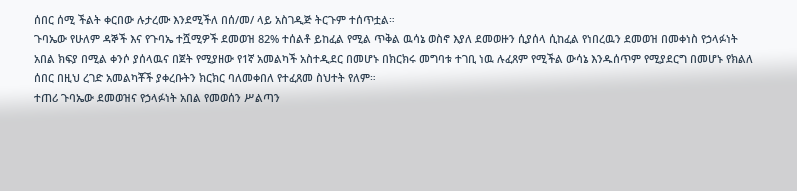ሰበር ሰሚ ችልት ቀርበው ሉታረሙ እንደሚችለ በሰ/መ/ ላይ አስገዲጅ ትርጉም ተሰጥቷል።
ጉባኤው የሁለም ዳኞች እና የጉባኤ ተሿሚዎች ደመወዝ 82% ተሰልቶ ይከፈል የሚል ጥቅል ዉሳኔ ወስኖ እያለ ደመወዙን ሲያሰላ ሲከፈል የነበረዉን ደመወዝ በመቀነስ የኃላፉነት አበል ክፍያ በሚል ቀንሶ ያሰላዉና በጀት የሚያዘው የ1ኛ አመልካች አስተዲደር በመሆኑ በክርክሩ መግባቱ ተገቢ ነዉ ሉፈጸም የሚችል ውሳኔ እንዱሰጥም የሚያደርግ በመሆኑ የክልለ ሰበር በዚህ ረገድ አመልካቾች ያቀረቡትን ክርክር ባለመቀበለ የተፈጸመ ስህተት የለም።
ተጠሪ ጉባኤው ደመወዝና የኃላፉነት አበል የመወሰን ሥልጣን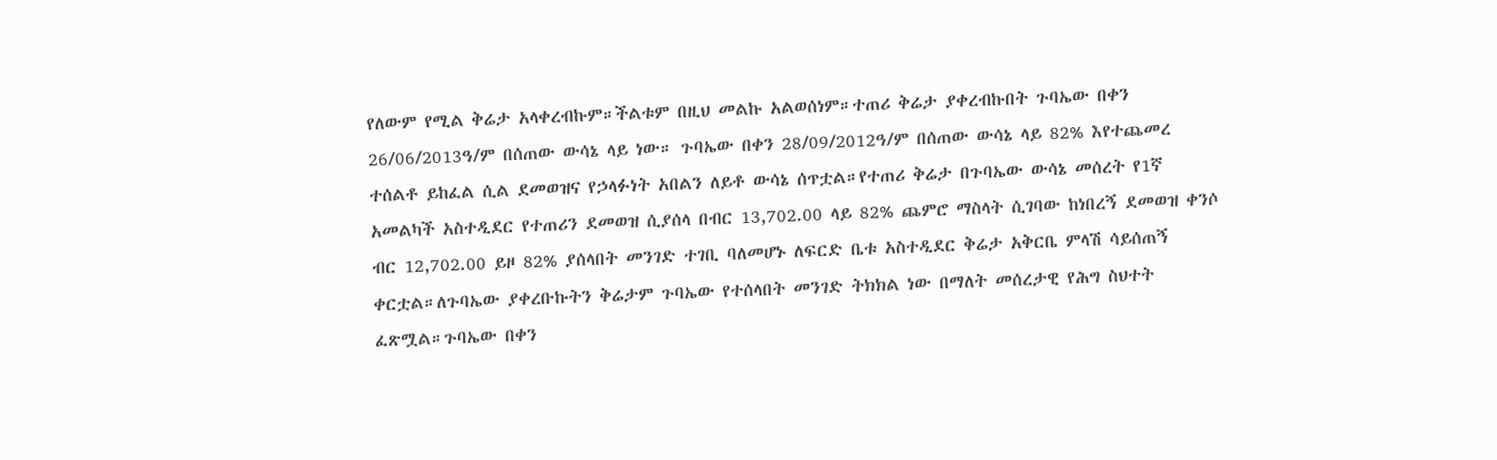የለውም የሚል ቅሬታ አላቀረብኩም።ችልቱም በዚህ መልኩ አልወሰነም።ተጠሪ ቅሬታ ያቀረብኩበት ጉባኤው በቀን 26/06/2013ዓ/ም በሰጠው ውሳኔ ላይ ነው። ጉባኤው በቀን 28/09/2012ዓ/ም በሰጠው ውሳኔ ላይ 82% እየተጨመረ ተሰልቶ ይከፈል ሲል ደመወዝና የኃላፉነት አበልን ለይቶ ውሳኔ ሰጥቷል።የተጠሪ ቅሬታ በጉባኤው ውሳኔ መሰረት የ1ኛ አመልካች አስተዲደር የተጠሪን ደመወዝ ሲያሰላ በብር 13,702.00 ላይ 82% ጨምሮ ማስላት ሲገባው ከነበረኝ ደመወዝ ቀንሶ ብር 12,702.00 ይዞ 82% ያሰላበት መንገድ ተገቢ ባለመሆኑ ለፍርድ ቤቱ አስተዲደር ቅሬታ አቅርቤ ምላሽ ሳይሰጠኝ ቀርቷል።ለጉባኤው ያቀረቡኩትን ቅሬታም ጉባኤው የተሰላበት መንገድ ትክክል ነው በማለት መሰረታዊ የሕግ ስህተት ፈጽሟል።ጉባኤው በቀን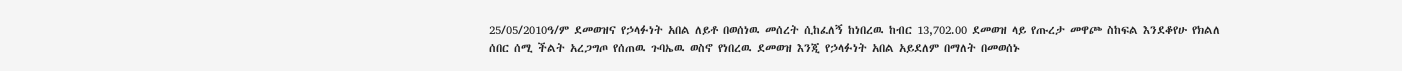25/05/2010ዓ/ም ደመወዝና የኃላፉነት አበል ለይቶ በወሰነዉ መሰረት ሲከፈለኝ ከነበረዉ ከብር 13,702.00 ደመወዝ ላይ የጡረታ መዋጮ ስከፍል እንደቆየሁ የክልለ ሰበር ሰሚ ችልት አረጋግጦ የሰጠዉ ጉባኤዉ ወስኖ የነበረዉ ደመወዝ እንጂ የኃላፉነት አበል አይደለም በማለት በመወሰኑ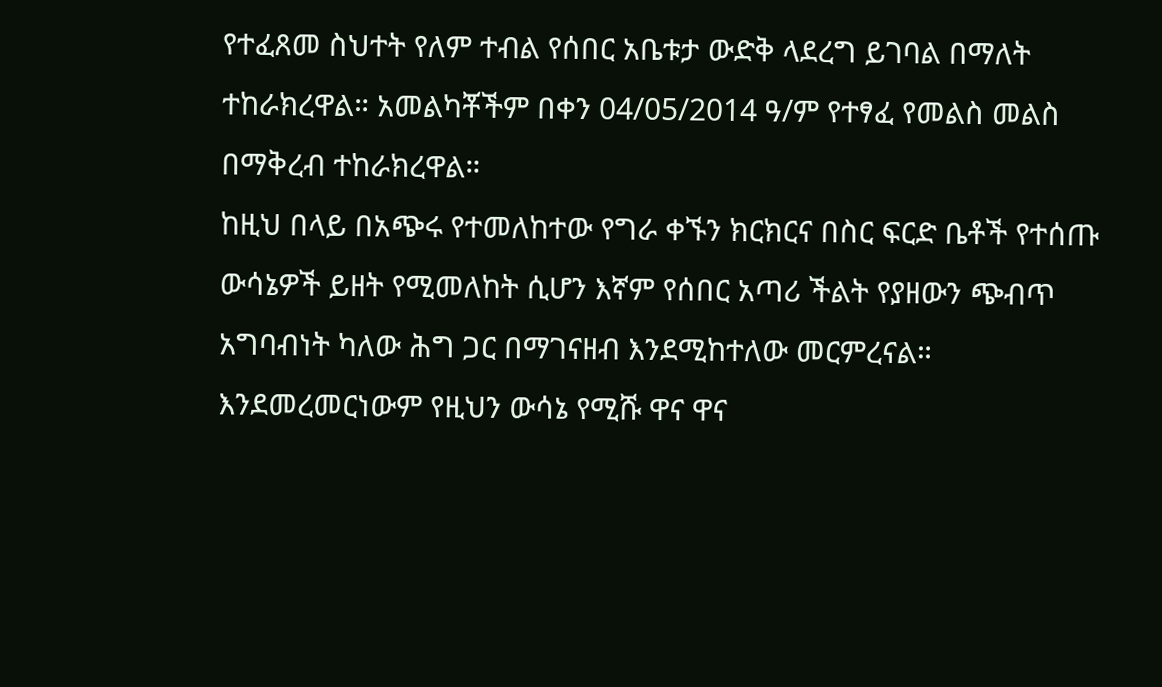የተፈጸመ ስህተት የለም ተብል የሰበር አቤቱታ ውድቅ ላደረግ ይገባል በማለት ተከራክረዋል። አመልካቾችም በቀን 04/05/2014 ዓ/ም የተፃፈ የመልስ መልስ በማቅረብ ተከራክረዋል።
ከዚህ በላይ በአጭሩ የተመለከተው የግራ ቀኙን ክርክርና በስር ፍርድ ቤቶች የተሰጡ ውሳኔዎች ይዘት የሚመለከት ሲሆን እኛም የሰበር አጣሪ ችልት የያዘውን ጭብጥ አግባብነት ካለው ሕግ ጋር በማገናዘብ እንደሚከተለው መርምረናል።
እንደመረመርነውም የዚህን ውሳኔ የሚሹ ዋና ዋና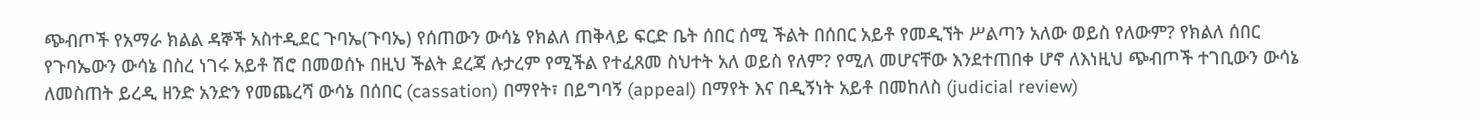ጭብጦች የአማራ ክልል ዳኞች አስተዲደር ጉባኤ(ጉባኤ) የሰጠውን ውሳኔ የክልለ ጠቅላይ ፍርድ ቤት ሰበር ሰሚ ችልት በሰበር አይቶ የመዲኘት ሥልጣን አለው ወይስ የለውም? የክልለ ሰበር የጉባኤውን ውሳኔ በስረ ነገሩ አይቶ ሽሮ በመወሰኑ በዚህ ችልት ደረጃ ሉታረም የሚችል የተፈጸመ ስህተት አለ ወይስ የለም? የሚለ መሆናቸው እንደተጠበቀ ሆኖ ለእነዚህ ጭብጦች ተገቢውን ውሳኔ ለመስጠት ይረዲ ዘንድ አንድን የመጨረሻ ውሳኔ በሰበር (cassation) በማየት፣ በይግባኝ (appeal) በማየት እና በዲኝነት አይቶ በመከለስ (judicial review)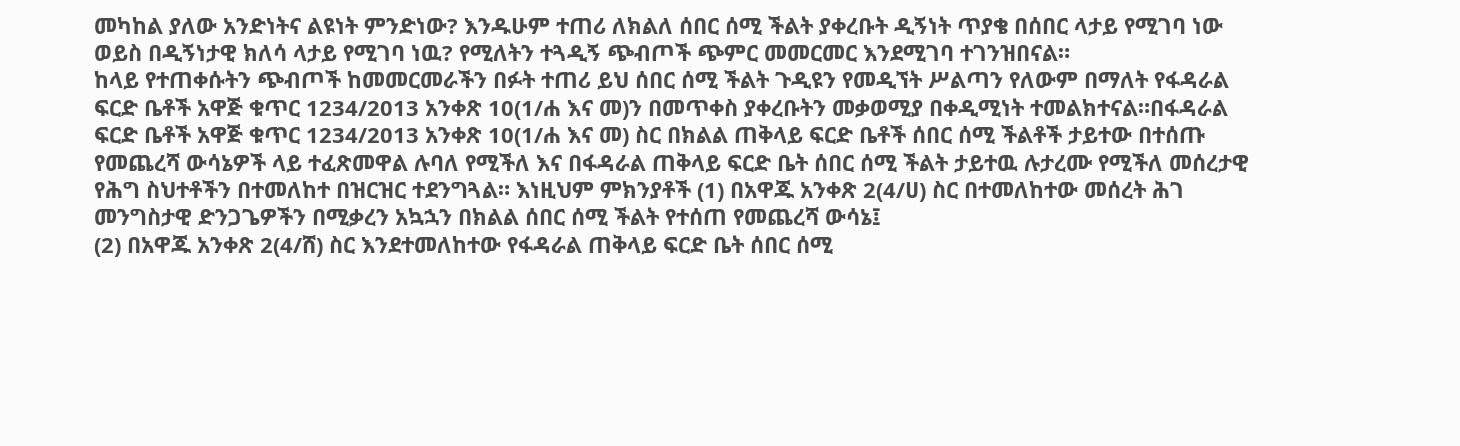መካከል ያለው አንድነትና ልዩነት ምንድነው? እንዱሁም ተጠሪ ለክልለ ሰበር ሰሚ ችልት ያቀረቡት ዲኝነት ጥያቄ በሰበር ላታይ የሚገባ ነው ወይስ በዲኝነታዊ ክለሳ ላታይ የሚገባ ነዉ? የሚለትን ተጓዲኝ ጭብጦች ጭምር መመርመር እንደሚገባ ተገንዝበናል።
ከላይ የተጠቀሱትን ጭብጦች ከመመርመራችን በፉት ተጠሪ ይህ ሰበር ሰሚ ችልት ጉዲዩን የመዲኘት ሥልጣን የለውም በማለት የፋዳራል ፍርድ ቤቶች አዋጅ ቁጥር 1234/2013 አንቀጽ 10(1/ሐ እና መ)ን በመጥቀስ ያቀረቡትን መቃወሚያ በቀዲሚነት ተመልክተናል።በፋዳራል ፍርድ ቤቶች አዋጅ ቁጥር 1234/2013 አንቀጽ 10(1/ሐ እና መ) ስር በክልል ጠቅላይ ፍርድ ቤቶች ሰበር ሰሚ ችልቶች ታይተው በተሰጡ የመጨረሻ ውሳኔዎች ላይ ተፈጽመዋል ሉባለ የሚችለ እና በፋዳራል ጠቅላይ ፍርድ ቤት ሰበር ሰሚ ችልት ታይተዉ ሉታረሙ የሚችለ መሰረታዊ የሕግ ስህተቶችን በተመለከተ በዝርዝር ተደንግጓል። እነዚህም ምክንያቶች (1) በአዋጁ አንቀጽ 2(4/ሀ) ስር በተመለከተው መሰረት ሕገ መንግስታዊ ድንጋጌዎችን በሚቃረን አኳኋን በክልል ሰበር ሰሚ ችልት የተሰጠ የመጨረሻ ውሳኔ፤
(2) በአዋጁ አንቀጽ 2(4/ሸ) ስር እንደተመለከተው የፋዳራል ጠቅላይ ፍርድ ቤት ሰበር ሰሚ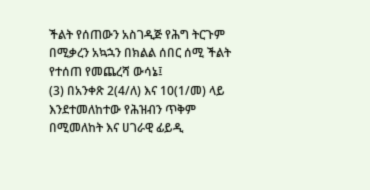ችልት የሰጠውን አስገዲጅ የሕግ ትርጉም በሚቃረን አኳኋን በክልል ሰበር ሰሚ ችልት የተሰጠ የመጨረሻ ውሳኔ፤
(3) በአንቀጽ 2(4/ለ) እና 10(1/መ) ላይ እንደተመለከተው የሕዝብን ጥቅም በሚመለከት እና ሀገራዊ ፊይዲ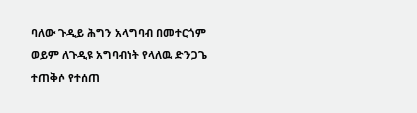ባለው ጉዲይ ሕግን አላግባብ በመተርጎም ወይም ለጉዲዩ አግባብነት የላለዉ ድንጋጌ ተጠቅሶ የተሰጠ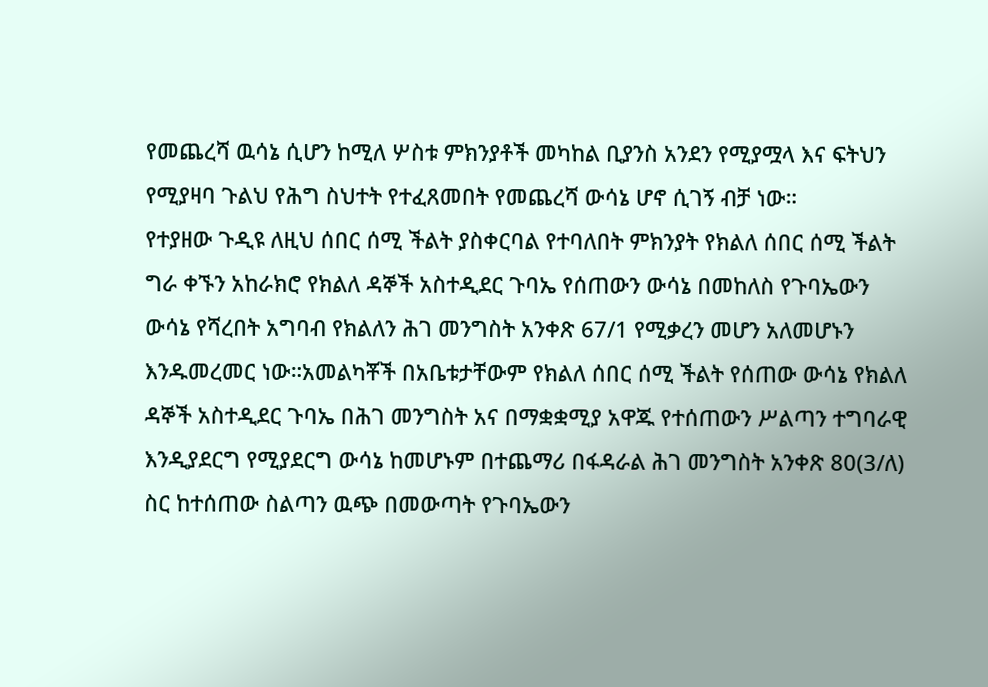የመጨረሻ ዉሳኔ ሲሆን ከሚለ ሦስቱ ምክንያቶች መካከል ቢያንስ አንደን የሚያሟላ እና ፍትህን የሚያዛባ ጉልህ የሕግ ስህተት የተፈጸመበት የመጨረሻ ውሳኔ ሆኖ ሲገኝ ብቻ ነው።
የተያዘው ጉዲዩ ለዚህ ሰበር ሰሚ ችልት ያስቀርባል የተባለበት ምክንያት የክልለ ሰበር ሰሚ ችልት ግራ ቀኙን አከራክሮ የክልለ ዳኞች አስተዲደር ጉባኤ የሰጠውን ውሳኔ በመከለስ የጉባኤውን ውሳኔ የሻረበት አግባብ የክልለን ሕገ መንግስት አንቀጽ 67/1 የሚቃረን መሆን አለመሆኑን እንዱመረመር ነው።አመልካቾች በአቤቱታቸውም የክልለ ሰበር ሰሚ ችልት የሰጠው ውሳኔ የክልለ ዳኞች አስተዲደር ጉባኤ በሕገ መንግስት አና በማቋቋሚያ አዋጁ የተሰጠውን ሥልጣን ተግባራዊ እንዲያደርግ የሚያደርግ ውሳኔ ከመሆኑም በተጨማሪ በፋዳራል ሕገ መንግስት አንቀጽ 80(3/ለ) ስር ከተሰጠው ስልጣን ዉጭ በመውጣት የጉባኤውን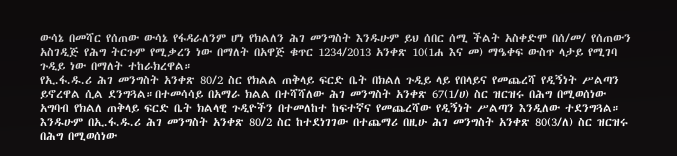ውሳኔ በመሻር የሰጠው ውሳኔ የፋዳራለንም ሆነ የክልለን ሕገ መንግስት እንዱሁም ይህ ሰበር ሰሚ ችልት አስቀድሞ በሰ/መ/ የሰጠውን አስገዲጅ የሕግ ትርጉም የሚቃረን ነው በማለት በአዋጅ ቁጥር 1234/2013 አንቀጽ 10(1ሐ እና መ) ማዔቀፍ ውስጥ ላታይ የሚገባ ጉዲይ ነው በማለት ተከራክረዋል።
የኢ.ፋ.ዱ.ሪ ሕገ መንግስት አንቀጽ 80/2 ስር የክልል ጠቅላይ ፍርድ ቤት በክልለ ጉዲይ ላይ የበላይና የመጨረሻ የዲኝነት ሥልጣን ይኖረዋል ሲል ደንግጓል።በተመሳሳይ በአማራ ክልል በተሻሻለው ሕገ መንግስት አንቀጽ 67(1/ሀ) ስር ዝርዝሩ በሕግ በሚወሰነው አግባብ የክልለ ጠቅላይ ፍርድ ቤት ክልላዊ ጉዲዮችን በተመለከተ ከፍተኛና የመጨረሻው የዲኝነት ሥልጣን እንዲለው ተደንግጓል። እንዱሁም በኢ.ፋ.ዱ.ሪ ሕገ መንግስት አንቀጽ 80/2 ስር ከተደነገገው በተጨማሪ በዚሁ ሕገ መንግስት አንቀጽ 80(3/ለ) ስር ዝርዝሩ በሕግ በሚወሰነው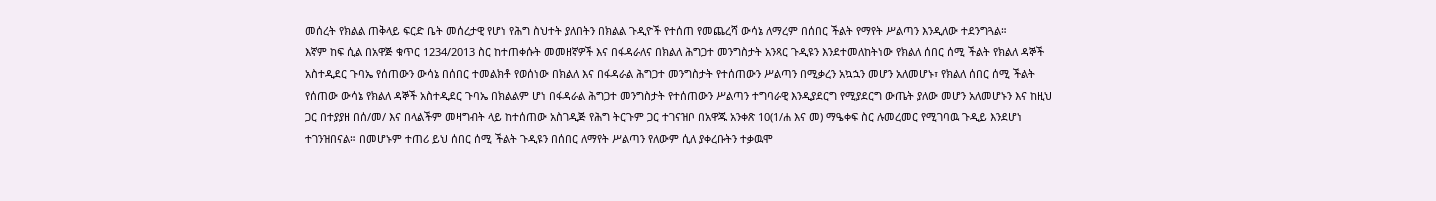መሰረት የክልል ጠቅላይ ፍርድ ቤት መሰረታዊ የሆነ የሕግ ስህተት ያለበትን በክልል ጉዲዮች የተሰጠ የመጨረሻ ውሳኔ ለማረም በሰበር ችልት የማየት ሥልጣን እንዲለው ተደንግጓል።
እኛም ከፍ ሲል በአዋጅ ቁጥር 1234/2013 ስር ከተጠቀሱት መመዘኛዎች እና በፋዳራለና በክልለ ሕግጋተ መንግስታት አንጻር ጉዲዩን እንደተመለከትነው የክልለ ሰበር ሰሚ ችልት የክልለ ዳኞች አስተዲደር ጉባኤ የሰጠውን ውሳኔ በሰበር ተመልክቶ የወሰነው በክልለ እና በፋዳራል ሕግጋተ መንግስታት የተሰጠውን ሥልጣን በሚቃረን አኳኋን መሆን አለመሆኑ፣ የክልለ ሰበር ሰሚ ችልት የሰጠው ውሳኔ የክልለ ዳኞች አስተዲደር ጉባኤ በክልልም ሆነ በፋዳራል ሕግጋተ መንግስታት የተሰጠውን ሥልጣን ተግባራዊ እንዲያደርግ የሚያደርግ ውጤት ያለው መሆን አለመሆኑን እና ከዚህ ጋር በተያያዘ በሰ/መ/ እና በላልችም መዛግብት ላይ ከተሰጠው አስገዲጅ የሕግ ትርጉም ጋር ተገናዝቦ በአዋጁ አንቀጽ 10(1/ሐ እና መ) ማዔቀፍ ስር ሉመረመር የሚገባዉ ጉዲይ እንደሆነ ተገንዝበናል። በመሆኑም ተጠሪ ይህ ሰበር ሰሚ ችልት ጉዲዩን በሰበር ለማየት ሥልጣን የለውም ሲለ ያቀረቡትን ተቃዉሞ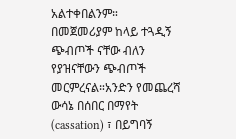አልተቀበልንም።
በመጀመሪያም ከላይ ተጓዲኝ ጭብጦች ናቸው ብለን የያዝናቸውን ጭብጦች መርምረናል።አንድን የመጨረሻ ውሳኔ በሰበር በማየት (cassation) ፣ በይግባኝ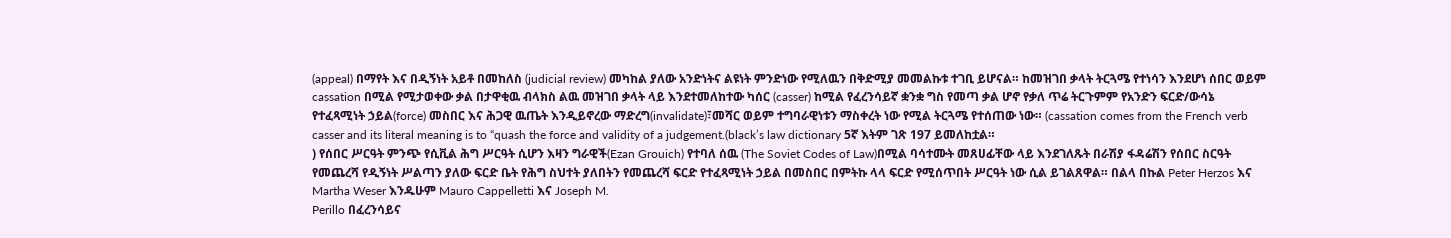(appeal) በማየት እና በዲኝነት አይቶ በመከለስ (judicial review) መካከል ያለው አንድነትና ልዩነት ምንድነው የሚለዉን በቅድሚያ መመልኩቱ ተገቢ ይሆናል። ከመዝገበ ቃላት ትርጓሜ የተነሳን እንደሆነ ሰበር ወይም cassation በሚል የሚታወቀው ቃል በታዋቂዉ ብላክስ ልዉ መዝገበ ቃላት ላይ እንደተመለከተው ካሰር (casser) ከሚል የፈረንሳይኛ ቋንቋ ግስ የመጣ ቃል ሆኖ የቃለ ጥሬ ትርጉምም የአንድን ፍርድ/ውሳኔ የተፈጻሚነት ኃይል(force) መስበር እና ሕጋዊ ዉጤት እንዲይኖረው ማድረግ(invalidate)፣መሻር ወይም ተግባራዊነቱን ማስቀረት ነው የሚል ትርጓሜ የተሰጠው ነው። (cassation comes from the French verb casser and its literal meaning is to “quash the force and validity of a judgement.(black’s law dictionary 5ኛ እትም ገጽ 197 ይመለከቷል።
) የሰበር ሥርዓት ምንጭ የሲቪል ሕግ ሥርዓት ሲሆን እዛን ግራዊች(Ezan Grouich) የተባለ ሰዉ (The Soviet Codes of Law)በሚል ባሳተሙት መጸሀፊቸው ላይ እንደገለጹት በራሽያ ፋዳሬሽን የሰበር ስርዓት የመጨረሻ የዲኝነት ሥልጣን ያለው ፍርድ ቤት የሕግ ስህተት ያለበትን የመጨረሻ ፍርድ የተፈጻሚነት ኃይል በመስበር በምትኩ ላላ ፍርድ የሚሰጥበት ሥርዓት ነው ሲል ይገልጸዋል። በልላ በኩል Peter Herzos እና Martha Weser እንዱሁም Mauro Cappelletti እና Joseph M.
Perillo በፈረንሳይና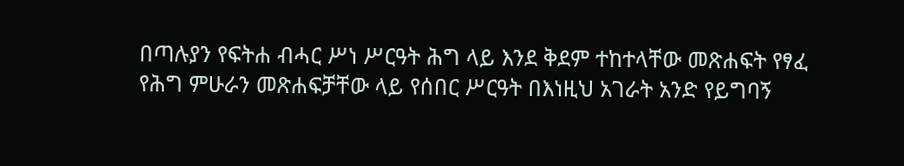በጣሉያን የፍትሐ ብሓር ሥነ ሥርዓት ሕግ ላይ እንደ ቅደም ተከተላቸው መጽሐፍት የፃፈ የሕግ ምሁራን መጽሐፍቻቸው ላይ የሰበር ሥርዓት በእነዚህ አገራት አንድ የይግባኝ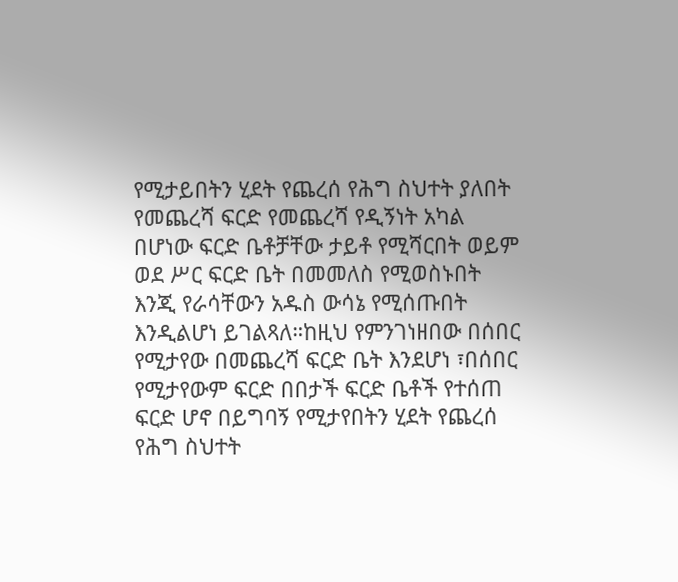የሚታይበትን ሂደት የጨረሰ የሕግ ስህተት ያለበት የመጨረሻ ፍርድ የመጨረሻ የዲኝነት አካል በሆነው ፍርድ ቤቶቻቸው ታይቶ የሚሻርበት ወይም ወደ ሥር ፍርድ ቤት በመመለስ የሚወስኑበት እንጂ የራሳቸውን አዱስ ውሳኔ የሚሰጡበት እንዲልሆነ ይገልጻለ።ከዚህ የምንገነዘበው በሰበር የሚታየው በመጨረሻ ፍርድ ቤት እንደሆነ ፣በሰበር የሚታየውም ፍርድ በበታች ፍርድ ቤቶች የተሰጠ ፍርድ ሆኖ በይግባኝ የሚታየበትን ሂደት የጨረሰ የሕግ ስህተት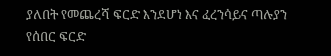ያለበት የመጨረሻ ፍርድ እንደሆነ እና ፈረንሳይና ጣሉያን የሰበር ፍርድ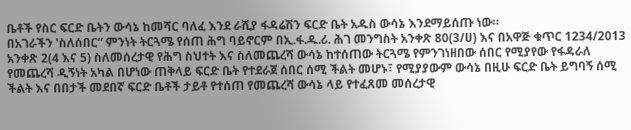ቤቶች የስር ፍርድ ቤትን ውሳኔ ከመሻር ባለፈ እንደ ራሺያ ፋዳሬሽን ፍርድ ቤት አዱስ ውሳኔ እንደማይሰጡ ነው።
በአገራችን ‛ስለሰበር“ ምንነት ትርጓሜ የሰጠ ሕግ ባይኖርም በኢ.ፋ.ዱ.ሪ. ሕገ መንግስት አንቀጽ 80(3/ሀ) እና በአዋጅ ቁጥር 1234/2013 አንቀጽ 2(4 እና 5) ስለመሰረታዊ የሕግ ስህተት እና ስለመጨረሻ ውሳኔ ከተሰጠው ትርጓሜ የምንገነዘበው ሰበር የሚያየው የፋዳራለ የመጨረሻ ዲኝነት አካል በሆነው ጠቅላይ ፍርድ ቤት የተደራጀ ሰበር ሰሚ ችልት መሆኑ፣ የሚያያውም ውሳኔ በዚሁ ፍርድ ቤት ይግባኝ ሰሚ ችልት እና በበታች መደበኛ ፍርድ ቤቶች ታይቶ የተሰጠ የመጨረሻ ውሳኔ ላይ የተፈጸመ መሰረታዊ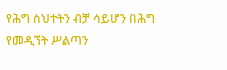የሕግ ስህተትን ብቻ ሳይሆን በሕግ የመዲኘት ሥልጣን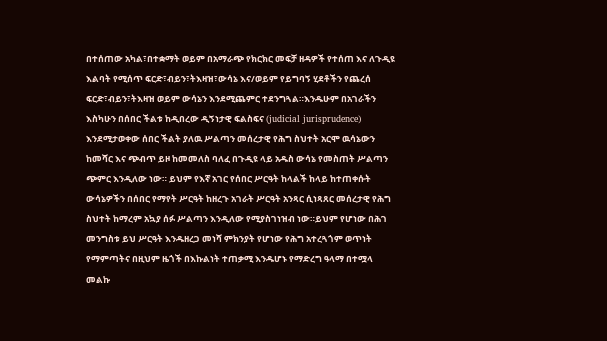በተሰጠው አካል፣በተቋማት ወይም በአማራጭ የክርክር መፍቻ ዘዳዎች የተሰጠ እና ለጉዲዩ እልባት የሚሰጥ ፍርድ፣ብይን፣ትእዛዝ፣ውሳኔ እና/ወይም የይግባኝ ሂደቶችን የጨረሰ ፍርድ፣ብይን፣ትእዛዝ ወይም ውሳኔን እንደሚጨምር ተደንግጓል።እንዱሁም በአገራችን እስካሁን በሰበር ችልቱ ከዲበረው ዲኝነታዊ ፍልስፍና (judicial jurisprudence) እንደሚታወቀው ሰበር ችልት ያለዉ ሥልጣን መሰረታዊ የሕግ ስህተት አርሞ ዉሳኔውን ከመሻር እና ጭብጥ ይዞ ከመመለስ ባለፈ በጉዲዩ ላይ አዱስ ውሳኔ የመስጠት ሥልጣን ጭምር እንዲለው ነው። ይህም የእኛ አገር የሰበር ሥርዓት ከላልች ከላይ ከተጠቀሱት ውሳኔዎችን በሰበር የማየት ሥርዓት ከዘረጉ አገራት ሥርዓት አንጻር ሲነጻጸር መሰረታዊ የሕግ ስህተት ከማረም አኳያ ሰፉ ሥልጣን እንዲለው የሚያስገነዝብ ነው።ይህም የሆነው በሕገ መንግስቱ ይህ ሥርዓት እንዱዘረጋ መነሻ ምክንያት የሆነው የሕግ አተረጓጎም ወጥነት የማምጣትና በዚህም ዜጎች በእኩልነት ተጠቃሚ እንዱሆኑ የማድረግ ዓላማ በተሟላ መልኩ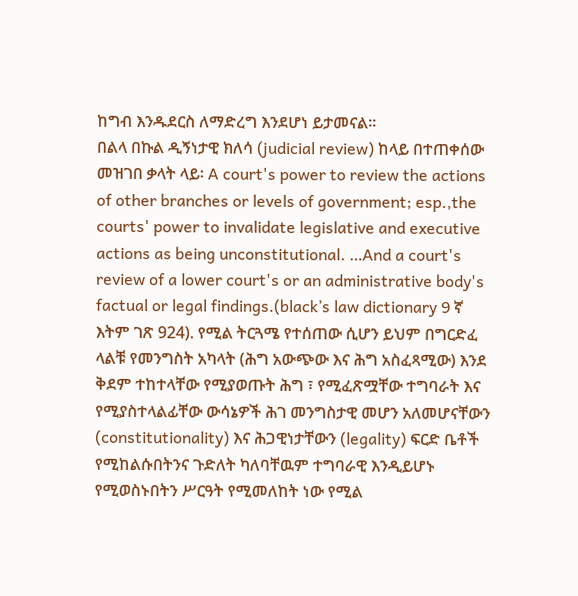ከግብ እንዱደርስ ለማድረግ እንደሆነ ይታመናል።
በልላ በኩል ዲኝነታዊ ክለሳ (judicial review) ከላይ በተጠቀሰው መዝገበ ቃላት ላይ፡ A court's power to review the actions of other branches or levels of government; esp.,the courts' power to invalidate legislative and executive actions as being unconstitutional. …And a court's review of a lower court's or an administrative body's factual or legal findings.(black’s law dictionary 9 ኛ እትም ገጽ 924). የሚል ትርጓሜ የተሰጠው ሲሆን ይህም በግርድፈ ላልቹ የመንግስት አካላት (ሕግ አውጭው እና ሕግ አስፈጻሚው) እንደ ቅደም ተከተላቸው የሚያወጡት ሕግ ፣ የሚፈጽሟቸው ተግባራት እና የሚያስተላልፊቸው ውሳኔዎች ሕገ መንግስታዊ መሆን አለመሆናቸውን (constitutionality) እና ሕጋዊነታቸውን (legality) ፍርድ ቤቶች የሚከልሱበትንና ጉድለት ካለባቸዉም ተግባራዊ እንዲይሆኑ የሚወስኑበትን ሥርዓት የሚመለከት ነው የሚል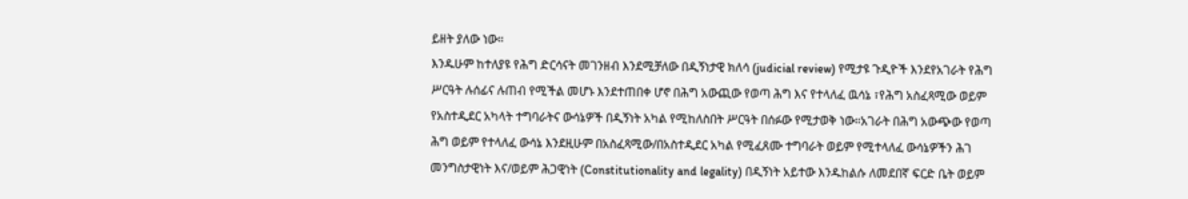ይዘት ያለው ነው።
እንዱሁም ከተለያዩ የሕግ ድርሳናት መገንዘብ እንደሚቻለው በዲኝነታዊ ክለሳ (judicial review) የሚታዩ ጉዲዮች እንደየአገራት የሕግ ሥርዓት ሉሰፊና ሉጠብ የሚችል መሆኑ እንደተጠበቀ ሆኖ በሕግ አውጪው የወጣ ሕግ እና የተላለፈ ዉሳኔ ፣የሕግ አስፈጻሚው ወይም የአስተዲደር አካላት ተግባራትና ውሳኔዎች በዲኝነት አካል የሚከለስበት ሥርዓት በሰፉው የሚታወቅ ነው።አገራት በሕግ አውጭው የወጣ ሕግ ወይም የተላለፈ ውሳኔ እንደዚሁም በአስፈጻሚው/በአስተዲደር አካል የሚፈጸሙ ተግባራት ወይም የሚተላለፈ ውሳኔዎችን ሕገ መንግስታዊነት እና/ወይም ሕጋዊነት (Constitutionality and legality) በዲኝነት አይተው እንዱከልሱ ለመደበኛ ፍርድ ቤት ወይም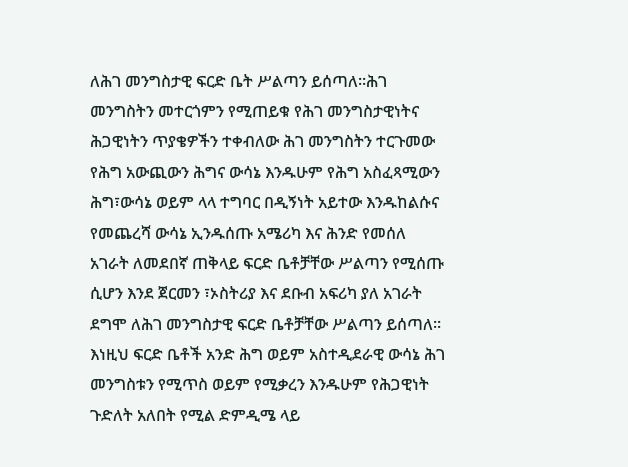ለሕገ መንግስታዊ ፍርድ ቤት ሥልጣን ይሰጣለ።ሕገ መንግስትን መተርጎምን የሚጠይቁ የሕገ መንግስታዊነትና ሕጋዊነትን ጥያቄዎችን ተቀብለው ሕገ መንግስትን ተርጉመው የሕግ አውጪውን ሕግና ውሳኔ እንዱሁም የሕግ አስፈጻሚውን ሕግ፣ውሳኔ ወይም ላላ ተግባር በዲኝነት አይተው እንዱከልሱና የመጨረሻ ውሳኔ ኢንዱሰጡ አሜሪካ እና ሕንድ የመሰለ አገራት ለመደበኛ ጠቅላይ ፍርድ ቤቶቻቸው ሥልጣን የሚሰጡ ሲሆን እንደ ጀርመን ፣ኦስትሪያ እና ደቡብ አፍሪካ ያለ አገራት ደግሞ ለሕገ መንግስታዊ ፍርድ ቤቶቻቸው ሥልጣን ይሰጣለ።
እነዚህ ፍርድ ቤቶች አንድ ሕግ ወይም አስተዲደራዊ ውሳኔ ሕገ መንግስቱን የሚጥስ ወይም የሚቃረን እንዱሁም የሕጋዊነት ጉድለት አለበት የሚል ድምዲሜ ላይ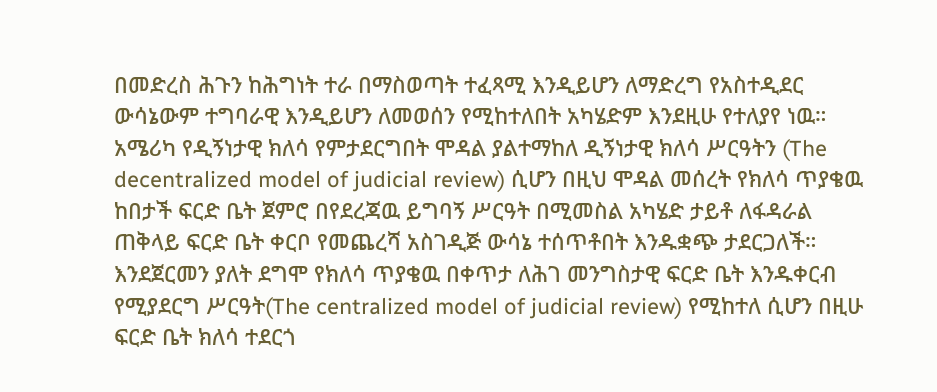በመድረስ ሕጉን ከሕግነት ተራ በማስወጣት ተፈጻሚ እንዲይሆን ለማድረግ የአስተዲደር ውሳኔውም ተግባራዊ እንዲይሆን ለመወሰን የሚከተለበት አካሄድም እንደዚሁ የተለያየ ነዉ። አሜሪካ የዲኝነታዊ ክለሳ የምታደርግበት ሞዳል ያልተማከለ ዲኝነታዊ ክለሳ ሥርዓትን (The decentralized model of judicial review) ሲሆን በዚህ ሞዳል መሰረት የክለሳ ጥያቄዉ ከበታች ፍርድ ቤት ጀምሮ በየደረጃዉ ይግባኝ ሥርዓት በሚመስል አካሄድ ታይቶ ለፋዳራል ጠቅላይ ፍርድ ቤት ቀርቦ የመጨረሻ አስገዲጅ ውሳኔ ተሰጥቶበት እንዱቋጭ ታደርጋለች።
እንደጀርመን ያለት ደግሞ የክለሳ ጥያቄዉ በቀጥታ ለሕገ መንግስታዊ ፍርድ ቤት እንዱቀርብ የሚያደርግ ሥርዓት(The centralized model of judicial review) የሚከተለ ሲሆን በዚሁ ፍርድ ቤት ክለሳ ተደርጎ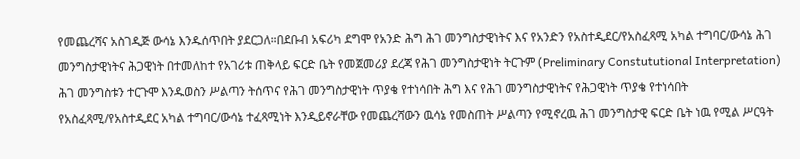የመጨረሻና አስገዲጅ ውሳኔ እንዱሰጥበት ያደርጋለ።በደቡብ አፍሪካ ደግሞ የአንድ ሕግ ሕገ መንግስታዊነትና እና የአንድን የአስተዲደር/የአስፈጻሚ አካል ተግባር/ውሳኔ ሕገ መንግስታዊነትና ሕጋዊነት በተመለከተ የአገሪቱ ጠቅላይ ፍርድ ቤት የመጀመሪያ ደረጃ የሕገ መንግስታዊነት ትርጉም (Preliminary Constututional Interpretation) ሕገ መንግስቱን ተርጉሞ እንዱወስን ሥልጣን ትሰጥና የሕገ መንግስታዊነት ጥያቄ የተነሳበት ሕግ እና የሕገ መንግስታዊነትና የሕጋዊነት ጥያቄ የተነሳበት የአስፈጻሚ/የአስተዲደር አካል ተግባር/ውሳኔ ተፈጻሚነት እንዲይኖራቸው የመጨረሻውን ዉሳኔ የመስጠት ሥልጣን የሚኖረዉ ሕገ መንግስታዊ ፍርድ ቤት ነዉ የሚል ሥርዓት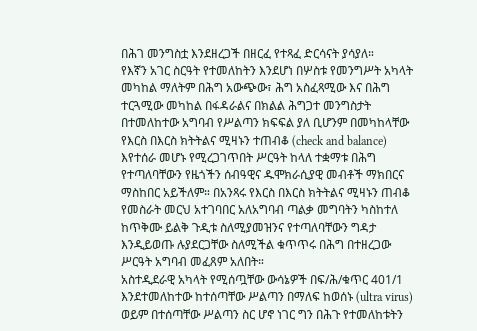በሕገ መንግስቷ እንደዘረጋች በዘርፈ የተጻፈ ድርሳናት ያሳያለ።
የእኛን አገር ስርዓት የተመለከትን እንደሆነ በሦስቱ የመንግሥት አካላት መካከል ማለትም በሕግ አውጭው፣ ሕግ አስፈጻሚው እና በሕግ ተርጓሚው መካከል በፋዳራልና በክልል ሕግጋተ መንግስታት በተመለከተው አግባብ የሥልጣን ክፍፍል ያለ ቢሆንም በመካከላቸው የእርስ በእርስ ክትትልና ሚዛኑን ተጠብቆ (check and balance) እየተሰራ መሆኑ የሚረጋገጥበት ሥርዓት ከላለ ተቋማቱ በሕግ የተጣለባቸውን የዜጎችን ሰብዓዊና ዱሞክራሲያዊ መብቶች ማክበርና ማስከበር አይችለም። በአንጻሩ የእርስ በእርስ ክትትልና ሚዛኑን ጠብቆ የመስራት መርህ አተገባበር አለአግባብ ጣልቃ መግባትን ካስከተለ ከጥቅሙ ይልቅ ጉዲቱ ስለሚያመዝንና የተጣለባቸውን ግዳታ እንዲይወጡ ሉያደርጋቸው ስለሚችል ቁጥጥሩ በሕግ በተዘረጋው ሥርዓት አግባብ መፈጸም አለበት።
አስተዲደራዊ አካላት የሚሰጧቸው ውሳኔዎች በፍ/ሕ/ቁጥር 401/1 እንደተመለከተው ከተሰጣቸው ሥልጣን በማለፍ ከወሰኑ (ultra virus) ወይም በተሰጣቸው ሥልጣን ስር ሆኖ ነገር ግን በሕጉ የተመለከቱትን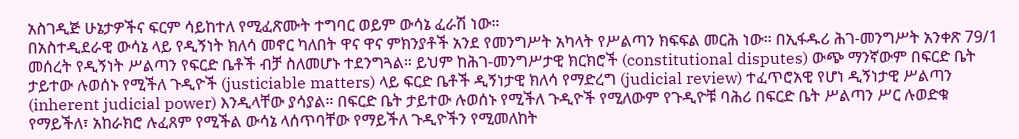አስገዲጅ ሁኔታዎችና ፍርም ሳይከተለ የሚፈጽሙት ተግባር ወይም ውሳኔ ፈራሽ ነው።
በአስተዲደራዊ ውሳኔ ላይ የዲኝነት ክለሳ መኖር ካለበት ዋና ዋና ምክንያቶች አንደ የመንግሥት አካላት የሥልጣን ክፍፍል መርሕ ነው። በኢፋዱሪ ሕገ-መንግሥት አንቀጽ 79/1 መሰረት የዲኝነት ሥልጣን የፍርድ ቤቶች ብቻ ስለመሆኑ ተደንግጓል። ይህም ከሕገ-መንግሥታዊ ክርክሮች (constitutional disputes) ውጭ ማንኛውም በፍርድ ቤት ታይተው ሉወሰኑ የሚችለ ጉዲዮች (justiciable matters) ላይ ፍርድ ቤቶች ዲኝነታዊ ክለሳ የማድረግ (judicial review) ተፈጥሮአዊ የሆነ ዲኝነታዊ ሥልጣን (inherent judicial power) እንዲላቸው ያሳያል። በፍርድ ቤት ታይተው ሉወሰኑ የሚችለ ጉዲዮች የሚለውም የጉዲዮቹ ባሕሪ በፍርድ ቤት ሥልጣን ሥር ሉወድቁ የማይችለ፣ አከራክሮ ሉፈጸም የሚችል ውሳኔ ላሰጥባቸው የማይችለ ጉዲዮችን የሚመለከት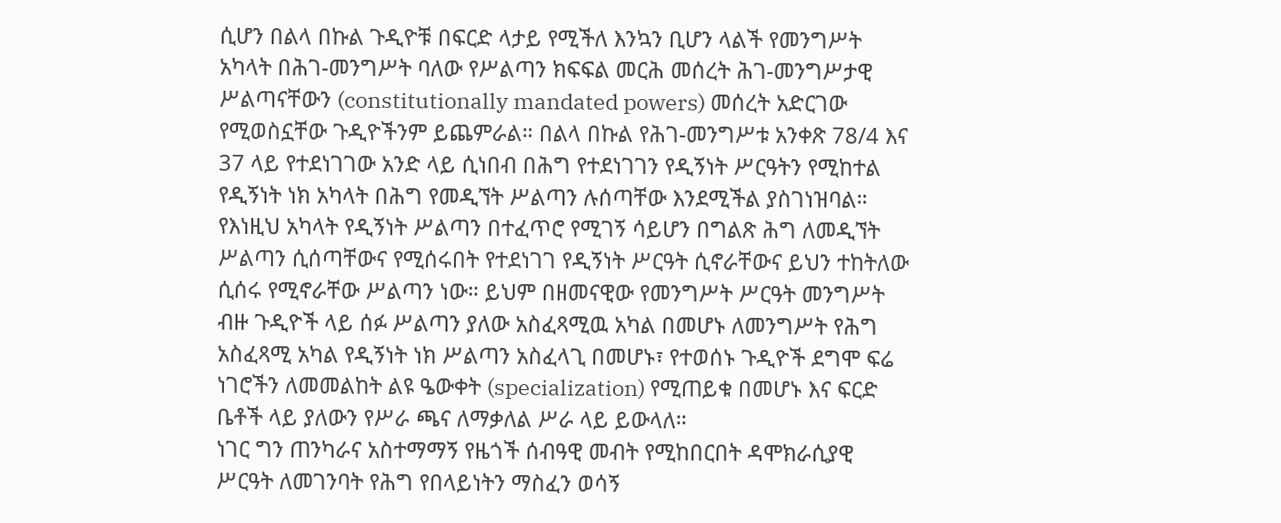ሲሆን በልላ በኩል ጉዲዮቹ በፍርድ ላታይ የሚችለ እንኳን ቢሆን ላልች የመንግሥት አካላት በሕገ-መንግሥት ባለው የሥልጣን ክፍፍል መርሕ መሰረት ሕገ-መንግሥታዊ ሥልጣናቸውን (constitutionally mandated powers) መሰረት አድርገው የሚወስኗቸው ጉዲዮችንም ይጨምራል። በልላ በኩል የሕገ-መንግሥቱ አንቀጽ 78/4 እና 37 ላይ የተደነገገው አንድ ላይ ሲነበብ በሕግ የተደነገገን የዲኝነት ሥርዓትን የሚከተል የዲኝነት ነክ አካላት በሕግ የመዲኘት ሥልጣን ሉሰጣቸው እንደሚችል ያስገነዝባል። የእነዚህ አካላት የዲኝነት ሥልጣን በተፈጥሮ የሚገኝ ሳይሆን በግልጽ ሕግ ለመዲኘት ሥልጣን ሲሰጣቸውና የሚሰሩበት የተደነገገ የዲኝነት ሥርዓት ሲኖራቸውና ይህን ተከትለው ሲሰሩ የሚኖራቸው ሥልጣን ነው። ይህም በዘመናዊው የመንግሥት ሥርዓት መንግሥት ብዙ ጉዲዮች ላይ ሰፉ ሥልጣን ያለው አስፈጻሚዉ አካል በመሆኑ ለመንግሥት የሕግ አስፈጻሚ አካል የዲኝነት ነክ ሥልጣን አስፈላጊ በመሆኑ፣ የተወሰኑ ጉዲዮች ደግሞ ፍሬ ነገሮችን ለመመልከት ልዩ ዔውቀት (specialization) የሚጠይቁ በመሆኑ እና ፍርድ ቤቶች ላይ ያለውን የሥራ ጫና ለማቃለል ሥራ ላይ ይውላለ።
ነገር ግን ጠንካራና አስተማማኝ የዜጎች ሰብዓዊ መብት የሚከበርበት ዳሞክራሲያዊ ሥርዓት ለመገንባት የሕግ የበላይነትን ማስፈን ወሳኝ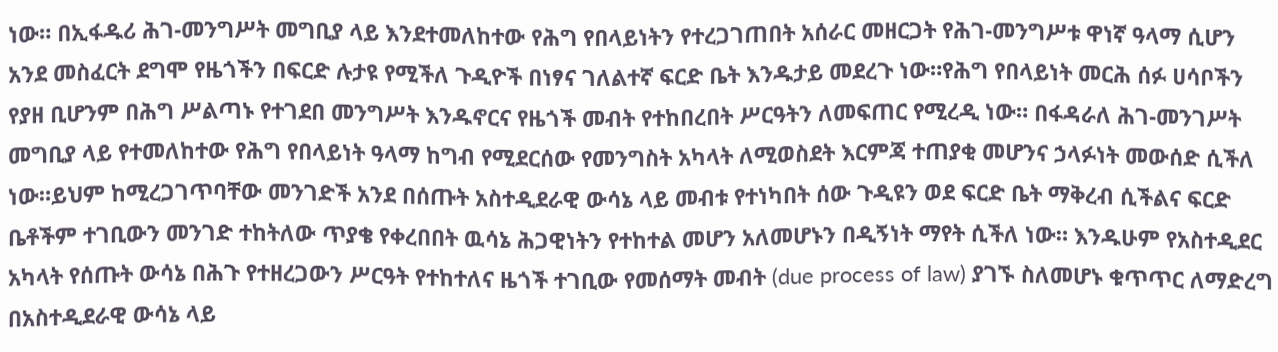ነው። በኢፋዱሪ ሕገ-መንግሥት መግቢያ ላይ እንደተመለከተው የሕግ የበላይነትን የተረጋገጠበት አሰራር መዘርጋት የሕገ-መንግሥቱ ዋነኛ ዓላማ ሲሆን አንደ መስፈርት ደግሞ የዜጎችን በፍርድ ሉታዩ የሚችለ ጉዲዮች በነፃና ገለልተኛ ፍርድ ቤት እንዱታይ መደረጉ ነው።የሕግ የበላይነት መርሕ ሰፉ ሀሳቦችን የያዘ ቢሆንም በሕግ ሥልጣኑ የተገደበ መንግሥት እንዱኖርና የዜጎች መብት የተከበረበት ሥርዓትን ለመፍጠር የሚረዲ ነው። በፋዳራለ ሕገ-መንገሥት መግቢያ ላይ የተመለከተው የሕግ የበላይነት ዓላማ ከግብ የሚደርሰው የመንግስት አካላት ለሚወስደት እርምጃ ተጠያቂ መሆንና ኃላፉነት መውሰድ ሲችለ ነው።ይህም ከሚረጋገጥባቸው መንገድች አንደ በሰጡት አስተዲደራዊ ውሳኔ ላይ መብቱ የተነካበት ሰው ጉዲዩን ወደ ፍርድ ቤት ማቅረብ ሲችልና ፍርድ ቤቶችም ተገቢውን መንገድ ተከትለው ጥያቄ የቀረበበት ዉሳኔ ሕጋዊነትን የተከተል መሆን አለመሆኑን በዲኝነት ማየት ሲችለ ነው። እንዱሁም የአስተዲደር አካላት የሰጡት ውሳኔ በሕጉ የተዘረጋውን ሥርዓት የተከተለና ዜጎች ተገቢው የመሰማት መብት (due process of law) ያገኙ ስለመሆኑ ቁጥጥር ለማድረግ በአስተዲደራዊ ውሳኔ ላይ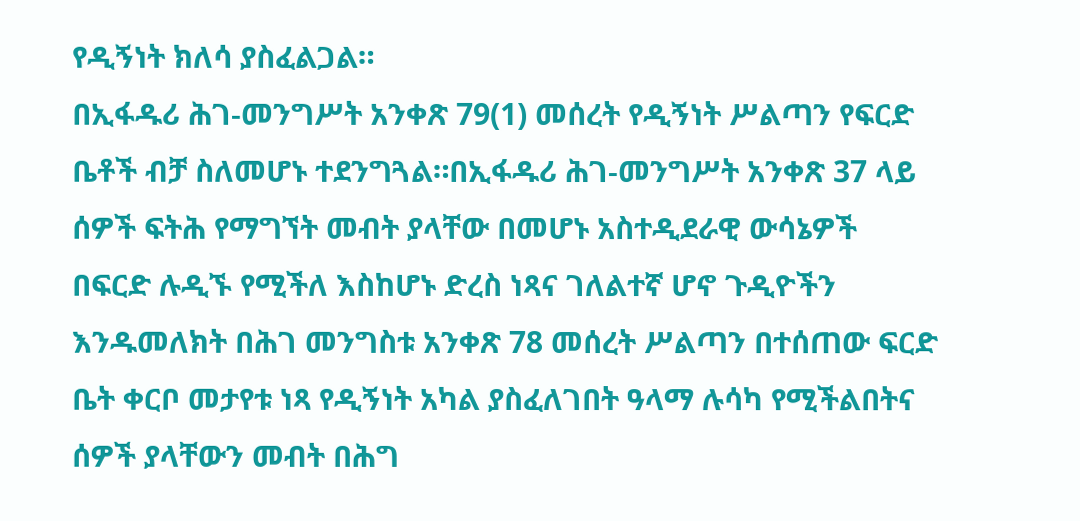የዲኝነት ክለሳ ያስፈልጋል።
በኢፋዱሪ ሕገ-መንግሥት አንቀጽ 79(1) መሰረት የዲኝነት ሥልጣን የፍርድ ቤቶች ብቻ ስለመሆኑ ተደንግጓል።በኢፋዱሪ ሕገ-መንግሥት አንቀጽ 37 ላይ ሰዎች ፍትሕ የማግኘት መብት ያላቸው በመሆኑ አስተዲደራዊ ውሳኔዎች በፍርድ ሉዲኙ የሚችለ እስከሆኑ ድረስ ነጻና ገለልተኛ ሆኖ ጉዲዮችን እንዱመለክት በሕገ መንግስቱ አንቀጽ 78 መሰረት ሥልጣን በተሰጠው ፍርድ ቤት ቀርቦ መታየቱ ነጻ የዲኝነት አካል ያስፈለገበት ዓላማ ሉሳካ የሚችልበትና ሰዎች ያላቸውን መብት በሕግ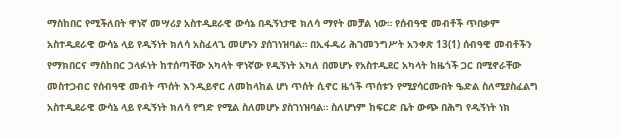ማስከበር የሚችለበት ዋነኛ መሣሪያ አስተዲደራዊ ውሳኔ በዲኝነታዊ ክለሳ ማየት መቻል ነው። የሰብዓዊ መብቶች ጥበቃም አስተዲደራዊ ውሳኔ ላይ የዲኝነት ክለሳ አስፈላጊ መሆኑን ያሰገነዝባል። በኢፋዱሪ ሕገመንግሥት አንቀጽ 13(1) ሰብዓዊ መብቶችን የማክበርና ማስከበር ኃላፉነት ከተሰጣቸው አካላት ዋነኛው የዲኝነት አካለ በመሆኑ የአስተዲደር አካላት ከዜጎች ጋር በሚኖራቸው መስተጋብር የሰብዓዊ መብት ጥሰት እንዲይኖር ለመከላከል ሆነ ጥሰት ሲኖር ዜጎች ጥሰቱን የሚያሳርሙበት ዔድል ስለሚያስፈልግ አስተዲደራዊ ውሳኔ ላይ የዲኝነት ክለሳ የግድ የሚል ስለመሆኑ ያስገነዝባል። ስለሆነም ከፍርድ ቤት ውጭ በሕግ የዲኝነት ነክ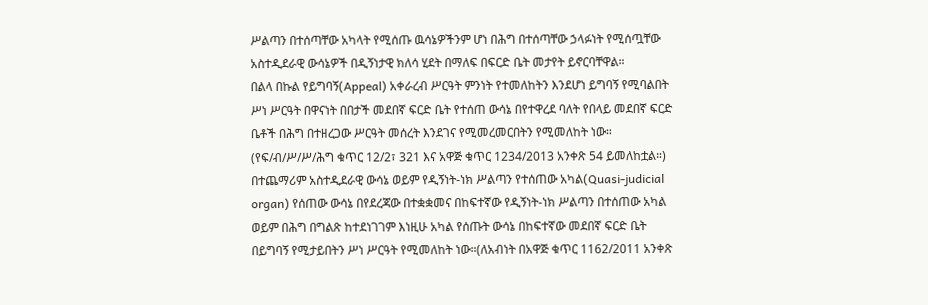ሥልጣን በተሰጣቸው አካላት የሚሰጡ ዉሳኔዎችንም ሆነ በሕግ በተሰጣቸው ኃላፉነት የሚሰጧቸው አስተዲደራዊ ውሳኔዎች በዲኝነታዊ ክለሳ ሂደት በማለፍ በፍርድ ቤት መታየት ይኖርባቸዋል።
በልላ በኩል የይግባኝ(Appeal) አቀራረብ ሥርዓት ምንነት የተመለከትን እንደሆነ ይግባኝ የሚባልበት ሥነ ሥርዓት በዋናነት በበታች መደበኛ ፍርድ ቤት የተሰጠ ውሳኔ በየተዋረደ ባለት የበላይ መደበኛ ፍርድ ቤቶች በሕግ በተዘረጋው ሥርዓት መሰረት እንደገና የሚመረመርበትን የሚመለከት ነው።
(የፍ/ብ/ሥ/ሥ/ሕግ ቁጥር 12/2፣ 321 እና አዋጅ ቁጥር 1234/2013 አንቀጽ 54 ይመለከቷል።) በተጨማሪም አስተዲደራዊ ውሳኔ ወይም የዲኝነት-ነክ ሥልጣን የተሰጠው አካል(Quasi-judicial organ) የሰጠው ውሳኔ በየደረጃው በተቋቋመና በከፍተኛው የዲኝነት-ነክ ሥልጣን በተሰጠው አካል ወይም በሕግ በግልጽ ከተደነገገም እነዚሁ አካል የሰጡት ውሳኔ በከፍተኛው መደበኛ ፍርድ ቤት በይግባኝ የሚታይበትን ሥነ ሥርዓት የሚመለከት ነው።(ለአብነት በአዋጅ ቁጥር 1162/2011 አንቀጽ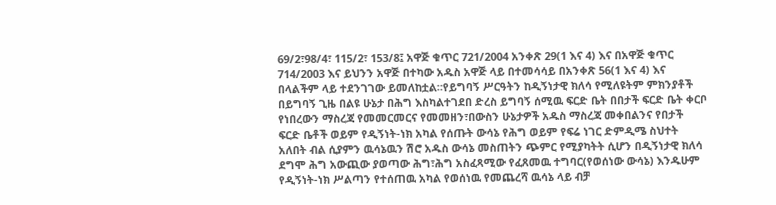69/2፣98/4፣ 115/2፣ 153/8፤ አዋጅ ቁጥር 721/2004 አንቀጽ 29(1 እና 4) እና በአዋጅ ቁጥር 714/2003 እና ይህንን አዋጅ በተካው አዱስ አዋጅ ላይ በተመሳሳይ በአንቀጽ 56(1 እና 4) እና በላልችም ላይ ተደንገገው ይመለከቷል።የይግባኝ ሥርዓትን ከዲኝነታዊ ክለሳ የሚለዩትም ምክንያቶች በይግባኝ ጊዜ በልዩ ሁኔታ በሕግ እስካልተገደበ ድረስ ይግባኝ ሰሚዉ ፍርድ ቤት በበታች ፍርድ ቤት ቀርቦ የነበረውን ማስረጃ የመመርመርና የመመዘን፣በውስን ሁኔታዎች አዱስ ማስረጃ መቀበልንና የበታች ፍርድ ቤቶች ወይም የዲኝነት-ነክ አካል የሰጡት ውሳኔ የሕግ ወይም የፍሬ ነገር ድምዲሜ ስህተት አለበት ብል ሲያምን ዉሳኔዉን ሽሮ አዱስ ውሳኔ መስጠትን ጭምር የሚያካትት ሲሆን በዲኝነታዊ ክለሳ ደግሞ ሕግ አውጪው ያወጣው ሕግ፣ሕግ አስፈጻሚው የፈጸመዉ ተግባር(የወሰነው ውሳኔ) እንዱሁም የዲኝነት-ነክ ሥልጣን የተሰጠዉ አካል የወሰነዉ የመጨረሻ ዉሳኔ ላይ ብቻ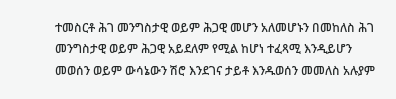ተመስርቶ ሕገ መንግስታዊ ወይም ሕጋዊ መሆን አለመሆኑን በመከለስ ሕገ መንግስታዊ ወይም ሕጋዊ አይደለም የሚል ከሆነ ተፈጻሚ እንዲይሆን መወሰን ወይም ውሳኔውን ሽሮ እንደገና ታይቶ እንዱወሰን መመለስ አሉያም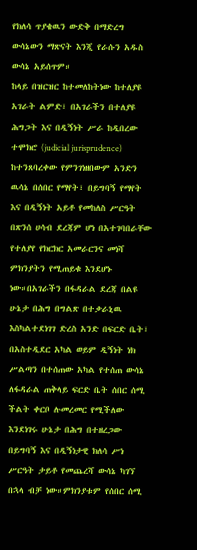የክለሳ ጥያቄዉን ውድቅ በማድረግ ውሳኔውን ማጽናት እንጂ የራሱን አዱስ ውሳኔ አይሰጥም።
ከላይ በዝርዝር ከተመለከትነው ከተለያዩ አገራት ልምድ፣ በአገራችን በተለያዩ ሕግጋት እና በዲኝነት ሥራ ከዲበረው ተሞክሮ (judicial jurisprudence) ከተንጸባረቀው የምንገነዘበውም አንድን ዉሳኔ በሰበር የማየት፣ በይግባኝ የማየት እና በዲኝነት አይቶ የመከለስ ሥርዓት በጽንሰ ሀሳብ ደረጃም ሆነ በአተገባበራቸው የተለያየ የክርክር አመራርንና መነሻ ምክንያትን የሚጠይቁ እንደሆኑ ነው።በአገራችን በፋዳራል ደረጃ በልዩ ሁኔታ በሕግ በግልጽ በተቃራኒዉ እስካልተደነገገ ድረስ አንድ በፍርድ ቤት፣ በአስተዲደር አካል ወይም ዲኝነት ነክ ሥልጣን በተሰጠው አካል የተሰጠ ውሳኔ ለፋዳራል ጠቅላይ ፍርድ ቤት ሰበር ሰሚ ችልት ቀርቦ ሉመረመር የሚችለው እንደነገሩ ሁኔታ በሕግ በተዘረጋው በይግባኝ እና በዲኝነታዊ ክለሳ ሥነ ሥርዓት ታይቶ የመጨረሻ ውሳኔ ካገኘ በኋላ ብቻ ነው።ምክንያቱም የሰበር ሰሚ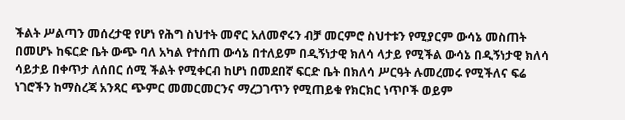ችልት ሥልጣን መሰረታዊ የሆነ የሕግ ስህተት መኖር አለመኖሩን ብቻ መርምሮ ስህተቱን የሚያርም ውሳኔ መስጠት በመሆኑ ከፍርድ ቤት ውጭ ባለ አካል የተሰጠ ውሳኔ በተለይም በዲኝነታዊ ክለሳ ላታይ የሚችል ውሳኔ በዲኝነታዊ ክለሳ ሳይታይ በቀጥታ ለሰበር ሰሚ ችልት የሚቀርብ ከሆነ በመደበኛ ፍርድ ቤት በክለሳ ሥርዓት ሉመረመሩ የሚችለና ፍሬ ነገሮችን ከማስረጃ አንጻር ጭምር መመርመርንና ማረጋገጥን የሚጠይቁ የክርክር ነጥቦች ወይም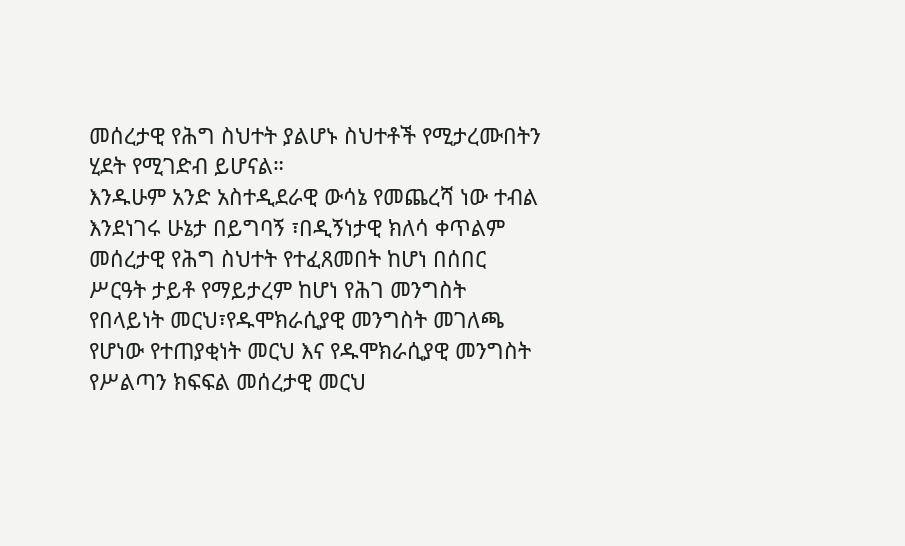መሰረታዊ የሕግ ስህተት ያልሆኑ ስህተቶች የሚታረሙበትን ሂደት የሚገድብ ይሆናል።
እንዱሁም አንድ አስተዲደራዊ ውሳኔ የመጨረሻ ነው ተብል እንደነገሩ ሁኔታ በይግባኝ ፣በዲኝነታዊ ክለሳ ቀጥልም መሰረታዊ የሕግ ስህተት የተፈጸመበት ከሆነ በሰበር ሥርዓት ታይቶ የማይታረም ከሆነ የሕገ መንግስት የበላይነት መርህ፣የዱሞክራሲያዊ መንግስት መገለጫ የሆነው የተጠያቂነት መርህ እና የዱሞክራሲያዊ መንግስት የሥልጣን ክፍፍል መሰረታዊ መርህ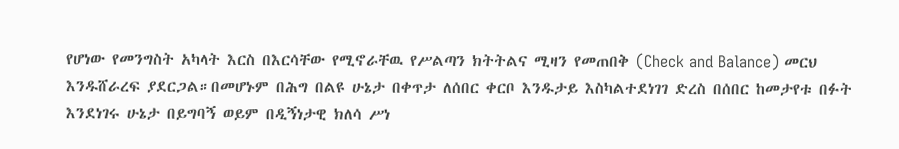የሆነው የመንግስት አካላት እርስ በእርሳቸው የሚኖራቸዉ የሥልጣን ክትትልና ሚዛን የመጠበቅ (Check and Balance) መርህ እንዱሸራረፍ ያደርጋል።በመሆኑም በሕግ በልዩ ሁኔታ በቀጥታ ለሰበር ቀርቦ እንዱታይ እስካልተደነገገ ድረስ በሰበር ከመታየቱ በፉት እንደነገሩ ሁኔታ በይግባኝ ወይም በዲኝነታዊ ክለሳ ሥነ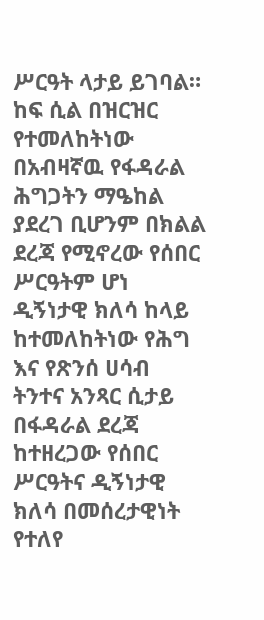ሥርዓት ላታይ ይገባል።
ከፍ ሲል በዝርዝር የተመለከትነው በአብዛኛዉ የፋዳራል ሕግጋትን ማዔከል ያደረገ ቢሆንም በክልል ደረጃ የሚኖረው የሰበር ሥርዓትም ሆነ ዲኝነታዊ ክለሳ ከላይ ከተመለከትነው የሕግ እና የጽንሰ ሀሳብ ትንተና አንጻር ሲታይ በፋዳራል ደረጃ ከተዘረጋው የሰበር ሥርዓትና ዲኝነታዊ ክለሳ በመሰረታዊነት የተለየ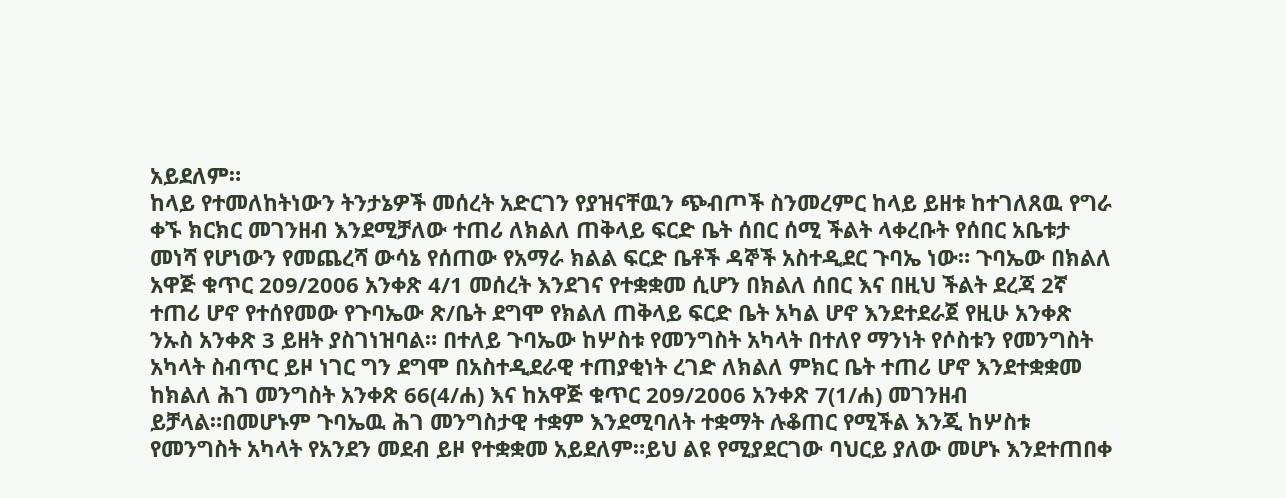አይደለም።
ከላይ የተመለከትነውን ትንታኔዎች መሰረት አድርገን የያዝናቸዉን ጭብጦች ስንመረምር ከላይ ይዘቱ ከተገለጸዉ የግራ ቀኙ ክርክር መገንዘብ እንደሚቻለው ተጠሪ ለክልለ ጠቅላይ ፍርድ ቤት ሰበር ሰሚ ችልት ላቀረቡት የሰበር አቤቱታ መነሻ የሆነውን የመጨረሻ ውሳኔ የሰጠው የአማራ ክልል ፍርድ ቤቶች ዳኞች አስተዲደር ጉባኤ ነው። ጉባኤው በክልለ አዋጅ ቁጥር 209/2006 አንቀጽ 4/1 መሰረት እንደገና የተቋቋመ ሲሆን በክልለ ሰበር እና በዚህ ችልት ደረጃ 2ኛ ተጠሪ ሆኖ የተሰየመው የጉባኤው ጽ/ቤት ደግሞ የክልለ ጠቅላይ ፍርድ ቤት አካል ሆኖ እንደተደራጀ የዚሁ አንቀጽ ንኡስ አንቀጽ 3 ይዘት ያስገነዝባል። በተለይ ጉባኤው ከሦስቱ የመንግስት አካላት በተለየ ማንነት የሶስቱን የመንግስት አካላት ስብጥር ይዞ ነገር ግን ደግሞ በአስተዲደራዊ ተጠያቂነት ረገድ ለክልለ ምክር ቤት ተጠሪ ሆኖ እንደተቋቋመ ከክልለ ሕገ መንግስት አንቀጽ 66(4/ሐ) እና ከአዋጅ ቁጥር 209/2006 አንቀጽ 7(1/ሐ) መገንዘብ ይቻላል።በመሆኑም ጉባኤዉ ሕገ መንግስታዊ ተቋም እንደሚባለት ተቋማት ሉቆጠር የሚችል እንጂ ከሦስቱ የመንግስት አካላት የአንደን መደብ ይዞ የተቋቋመ አይደለም።ይህ ልዩ የሚያደርገው ባህርይ ያለው መሆኑ እንደተጠበቀ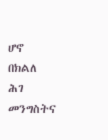ሆኖ በክልለ ሕገ መንግስትና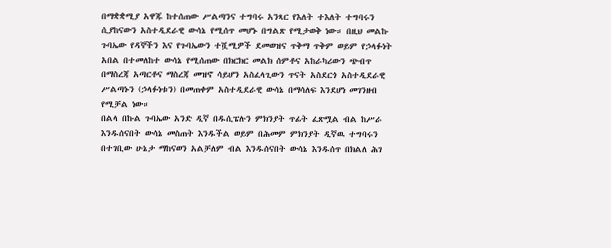በማቋቋሚያ አዋጁ ከተሰጠው ሥልጣንና ተግባሩ አንጻር የእለት ተእለት ተግባሩን ሲያከናውን አስተዲደራዊ ውሳኔ የሚሰጥ መሆኑ በግልጽ የሚታወቅ ነው። በዚህ መልኩ ጉባኤው የዳኞችን እና የጉባኤውን ተሿሚዎች ደመወዝና ጥቅማ ጥቅም ወይም የኃላፉነት አበል በተመለከተ ውሳኔ የሚሰጠው በክርክር መልክ ሰምቶና አከራካሪውን ጭብጥ በማስረጃ አጣርቶና ማስረጃ መዝኖ ሳይሆን አስፈላጊውን ጥናት አስደርጎ አስተዲደራዊ ሥልጣኑን (ኃላፉነቱን) በመጠቀም አስተዲደራዊ ውሳኔ በማሳለፍ እንደሆነ መገንዘብ የሚቻል ነው።
በልላ በኩል ጉባኤው አንድ ዲኛ በዱሲፔሉን ምክንያት ጥፊት ፈጽሟል ብል ከሥራ እንዱሰናበት ውሳኔ መስጠት እንዱችል ወይም በሕመም ምክንያት ዲኛዉ ተግባሩን በተገቢው ሁኔታ ማከናወን አልቻለም ብል እንዱሰናበት ውሳኔ እንዱሰጥ በክልለ ሕገ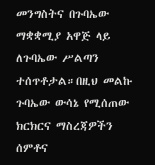መንግስትና በጉባኤው ማቋቋሚያ አዋጅ ላይ ለጉባኤው ሥልጣን ተሰጥቶታል።በዚህ መልኩ ጉባኤው ውሳኔ የሚሰጠው ክርክርና ማስረጃዎችን ሰምቶና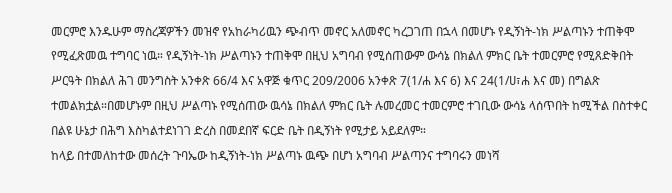መርምሮ እንዱሁም ማስረጃዎችን መዝኖ የአከራካሪዉን ጭብጥ መኖር አለመኖር ካረጋገጠ በኋላ በመሆኑ የዲኝነት-ነክ ሥልጣኑን ተጠቅሞ የሚፈጽመዉ ተግባር ነዉ። የዲኝነት-ነክ ሥልጣኑን ተጠቅሞ በዚህ አግባብ የሚሰጠውም ውሳኔ በክልለ ምክር ቤት ተመርምሮ የሚጸድቅበት ሥርዓት በክልለ ሕገ መንግስት አንቀጽ 66/4 እና አዋጅ ቁጥር 209/2006 አንቀጽ 7(1/ሐ እና 6) እና 24(1/ሀ፣ሐ እና መ) በግልጽ ተመልክቷል።በመሆኑም በዚህ ሥልጣኑ የሚሰጠው ዉሳኔ በክልለ ምክር ቤት ሉመረመር ተመርምሮ ተገቢው ውሳኔ ላሰጥበት ከሚችል በስተቀር በልዩ ሁኔታ በሕግ እስካልተደነገገ ድረስ በመደበኛ ፍርድ ቤት በዲኝነት የሚታይ አይደለም።
ከላይ በተመለከተው መሰረት ጉባኤው ከዲኝነት-ነክ ሥልጣኑ ዉጭ በሆነ አግባብ ሥልጣንና ተግባሩን መነሻ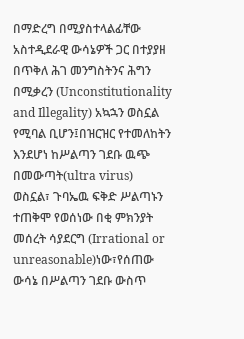በማድረግ በሚያስተላልፊቸው አስተዲደራዊ ውሳኔዎች ጋር በተያያዘ በጥቅለ ሕገ መንግስትንና ሕግን በሚቃረን (Unconstitutionality and Illegality) አኳኋን ወስኗል የሚባል ቢሆን፤በዝርዝር የተመለከትን እንደሆነ ከሥልጣን ገደቡ ዉጭ በመውጣት(ultra virus) ወስኗል፣ ጉባኤዉ ፍቅድ ሥልጣኑን ተጠቅሞ የወሰነው በቂ ምክንያት መሰረት ሳያደርግ (Irrational or unreasonable)ነው፣የሰጠው ውሳኔ በሥልጣን ገደቡ ውስጥ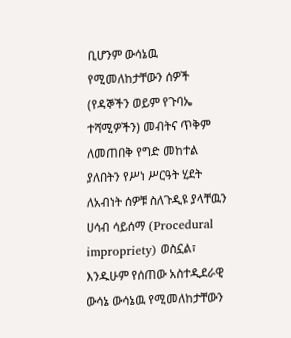ቢሆንም ውሳኔዉ የሚመለከታቸውን ሰዎች (የዳኞችን ወይም የጉባኤ ተሻሚዎችን) መብትና ጥቅም ለመጠበቅ የግድ መከተል ያለበትን የሥነ ሥርዓት ሂደት ለአብነት ሰዎቹ ስለጉዲዩ ያላቸዉን ሀሳብ ሳይሰማ (Procedural impropriety) ወስኗል፣ እንዱሁም የሰጠው አስተዲደራዊ ውሳኔ ውሳኔዉ የሚመለከታቸውን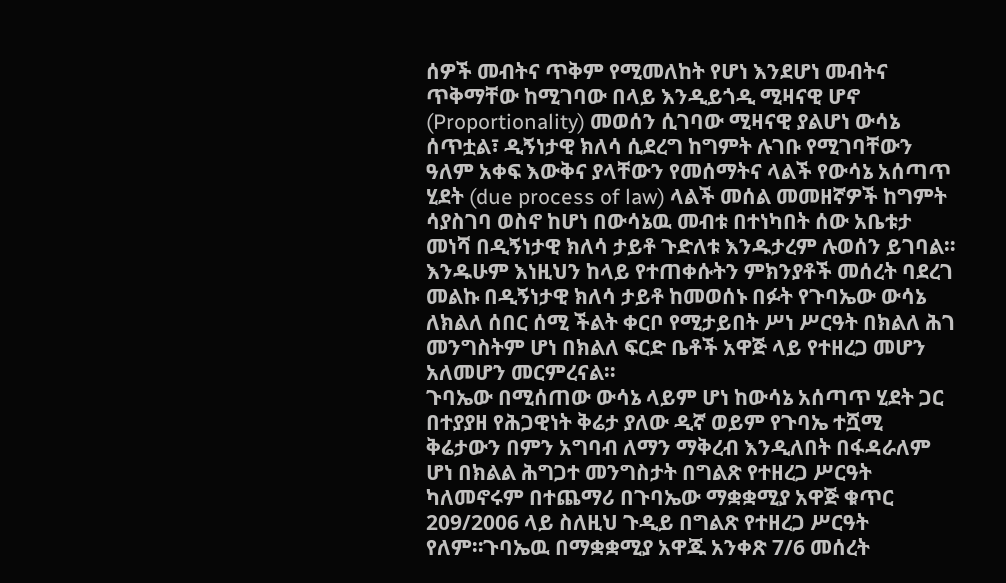ሰዎች መብትና ጥቅም የሚመለከት የሆነ እንደሆነ መብትና ጥቅማቸው ከሚገባው በላይ እንዲይጎዲ ሚዛናዊ ሆኖ (Proportionality) መወሰን ሲገባው ሚዛናዊ ያልሆነ ውሳኔ ሰጥቷል፣ ዲኝነታዊ ክለሳ ሲደረግ ከግምት ሉገቡ የሚገባቸውን ዓለም አቀፍ እውቅና ያላቸውን የመሰማትና ላልች የውሳኔ አሰጣጥ ሂደት (due process of law) ላልች መሰል መመዘኛዎች ከግምት ሳያስገባ ወስኖ ከሆነ በውሳኔዉ መብቱ በተነካበት ሰው አቤቱታ መነሻ በዲኝነታዊ ክለሳ ታይቶ ጉድለቱ እንዱታረም ሉወሰን ይገባል።
እንዱሁም እነዚህን ከላይ የተጠቀሱትን ምክንያቶች መሰረት ባደረገ መልኩ በዲኝነታዊ ክለሳ ታይቶ ከመወሰኑ በፉት የጉባኤው ውሳኔ ለክልለ ሰበር ሰሚ ችልት ቀርቦ የሚታይበት ሥነ ሥርዓት በክልለ ሕገ መንግስትም ሆነ በክልለ ፍርድ ቤቶች አዋጅ ላይ የተዘረጋ መሆን አለመሆን መርምረናል።
ጉባኤው በሚሰጠው ውሳኔ ላይም ሆነ ከውሳኔ አሰጣጥ ሂደት ጋር በተያያዘ የሕጋዊነት ቅሬታ ያለው ዲኛ ወይም የጉባኤ ተሿሚ ቅሬታውን በምን አግባብ ለማን ማቅረብ እንዲለበት በፋዳራለም ሆነ በክልል ሕግጋተ መንግስታት በግልጽ የተዘረጋ ሥርዓት ካለመኖሩም በተጨማሪ በጉባኤው ማቋቋሚያ አዋጅ ቁጥር 209/2006 ላይ ስለዚህ ጉዲይ በግልጽ የተዘረጋ ሥርዓት የለም።ጉባኤዉ በማቋቋሚያ አዋጁ አንቀጽ 7/6 መሰረት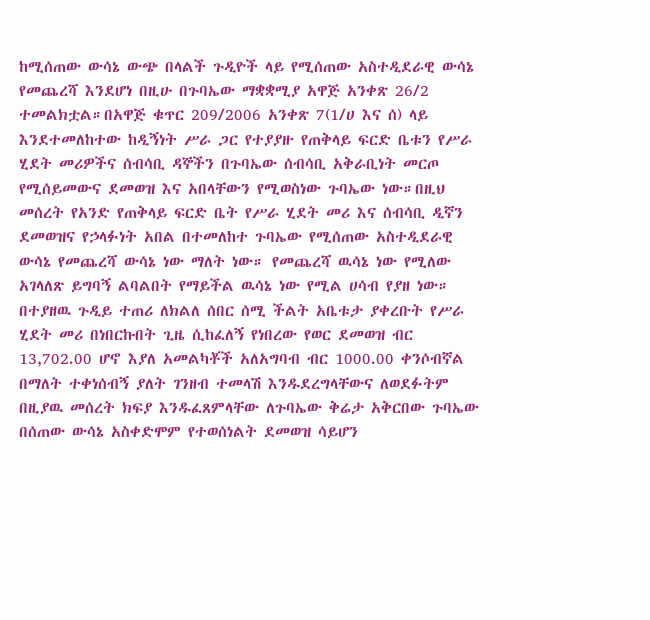ከሚሰጠው ውሳኔ ውጭ በላልች ጉዲዮች ላይ የሚሰጠው አስተዲደራዊ ውሳኔ የመጨረሻ እንደሆነ በዚሁ በጉባኤው ማቋቋሚያ አዋጅ አንቀጽ 26/2 ተመልክቷል።በአዋጅ ቁጥር 209/2006 አንቀጽ 7(1/ሀ እና ሰ) ላይ እንደተመለከተው ከዲኝነት ሥራ ጋር የተያያዙ የጠቅላይ ፍርድ ቤቱን የሥራ ሂደት መሪዎችና ሰብሳቢ ዳኞችን በጉባኤው ሰብሳቢ አቅራቢነት መርጦ የሚሰይመውና ደመወዝ እና አበላቸውን የሚወስነው ጉባኤው ነው።በዚህ መሰረት የአንድ የጠቅላይ ፍርድ ቤት የሥራ ሂደት መሪ እና ሰብሳቢ ዲኛን ደመወዝና የኃላፉነት አበል በተመለከተ ጉባኤው የሚሰጠው አስተዲደራዊ ውሳኔ የመጨረሻ ውሳኔ ነው ማለት ነው። የመጨረሻ ዉሳኔ ነው የሚለው አገላለጽ ይግባኝ ልባልበት የማይችል ዉሳኔ ነው የሚል ሀሳብ የያዘ ነው።
በተያዘዉ ጉዲይ ተጠሪ ለክልለ ሰበር ሰሚ ችልት አቤቱታ ያቀረቡት የሥራ ሂደት መሪ በነበርኩበት ጊዜ ሲከፈለኝ የነበረው የወር ደመወዝ ብር 13,702.00 ሆኖ እያለ አመልካቾች አለአግባብ ብር 1000.00 ቀንሶብኛል በማለት ተቀነሰብኝ ያለት ገንዘብ ተመላሽ እንዱደረግላቸውና ለወደፉትም በዚያዉ መሰረት ክፍያ እንዱፈጸምላቸው ለጉባኤው ቅሬታ አቅርበው ጉባኤው በሰጠው ውሳኔ አስቀድሞም የተወሰነልት ደመወዝ ሳይሆን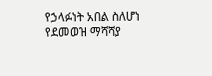የኃላፉነት አበል ስለሆነ የደመወዝ ማሻሻያ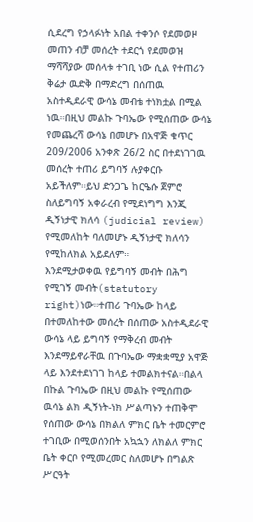ሲደረግ የኃላፉነት አበል ተቀንሶ የደመወዞ መጠን ብቻ መሰረት ተደርጎ የደመወዝ ማሻሻያው መሰላቱ ተገቢ ነው ሲል የተጠሪን ቅሬታ ዉድቅ በማድረግ በሰጠዉ አስተዲደራዊ ውሳኔ መብቴ ተነክቷል በሚል ነዉ።በዚህ መልኩ ጉባኤው የሚሰጠው ውሳኔ የመጨረሻ ውሳኔ በመሆኑ በአዋጅ ቁጥር 209/2006 አንቀጽ 26/2 ስር በተደነገገዉ መሰረት ተጠሪ ይግባኝ ሉያቀርቡ አይችለም።ይህ ድንጋጌ ከርዔሱ ጀምሮ ስለይግባኝ አቀራረብ የሚደነግግ እንጂ ዲኝነታዊ ክለሳ (judicial review) የሚመለከት ባለመሆኑ ዲኝነታዊ ክለሳን የሚከለክል አይደለም።
እንደሚታወቀዉ የይግባኝ መብት በሕግ የሚገኝ መብት(statutory right)ነው።ተጠሪ ጉባኤው ከላይ በተመለከተው መሰረት በሰጠው አስተዲደራዊ ውሳኔ ላይ ይግባኝ የማቅረብ መብት እንደማይኖራቸዉ በጉባኤው ማቋቋሚያ አዋጅ ላይ እንደተደነገገ ከላይ ተመልክተናል።በልላ በኩል ጉባኤው በዚህ መልኩ የሚሰጠው ዉሳኔ ልክ ዲኝነት-ነክ ሥልጣኑን ተጠቅሞ የሰጠው ውሳኔ በክልለ ምክር ቤት ተመርምሮ ተገቢው በሚወሰንበት አኳኋን ለክልለ ምክር ቤት ቀርቦ የሚመረመር ስለመሆኑ በግልጽ ሥርዓት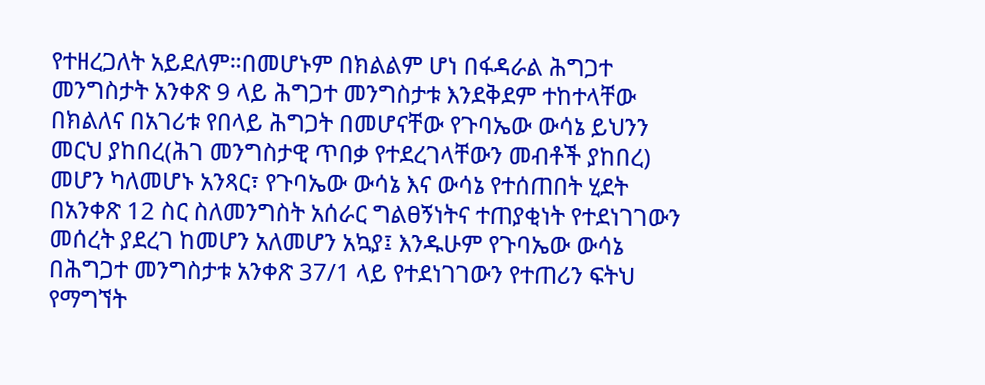የተዘረጋለት አይደለም።በመሆኑም በክልልም ሆነ በፋዳራል ሕግጋተ መንግስታት አንቀጽ 9 ላይ ሕግጋተ መንግስታቱ እንደቅደም ተከተላቸው በክልለና በአገሪቱ የበላይ ሕግጋት በመሆናቸው የጉባኤው ውሳኔ ይህንን መርህ ያከበረ(ሕገ መንግስታዊ ጥበቃ የተደረገላቸውን መብቶች ያከበረ) መሆን ካለመሆኑ አንጻር፣ የጉባኤው ውሳኔ እና ውሳኔ የተሰጠበት ሂደት በአንቀጽ 12 ስር ስለመንግስት አሰራር ግልፀኝነትና ተጠያቂነት የተደነገገውን መሰረት ያደረገ ከመሆን አለመሆን አኳያ፤ እንዱሁም የጉባኤው ውሳኔ በሕግጋተ መንግስታቱ አንቀጽ 37/1 ላይ የተደነገገውን የተጠሪን ፍትህ የማግኘት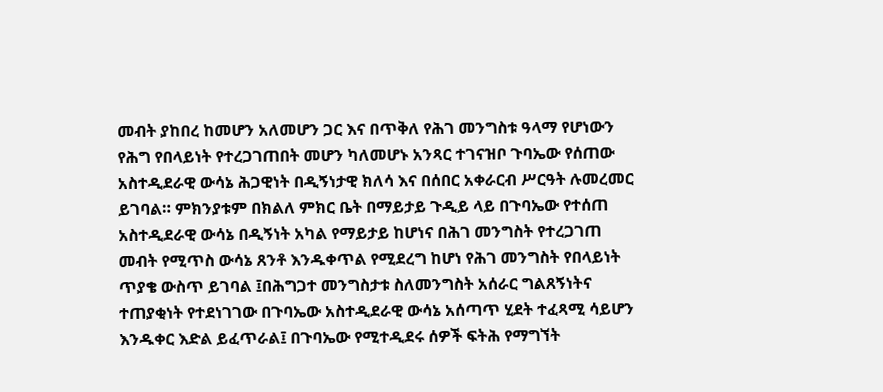መብት ያከበረ ከመሆን አለመሆን ጋር እና በጥቅለ የሕገ መንግስቱ ዓላማ የሆነውን የሕግ የበላይነት የተረጋገጠበት መሆን ካለመሆኑ አንጻር ተገናዝቦ ጉባኤው የሰጠው አስተዲደራዊ ውሳኔ ሕጋዊነት በዲኝነታዊ ክለሳ እና በሰበር አቀራርብ ሥርዓት ሉመረመር ይገባል። ምክንያቱም በክልለ ምክር ቤት በማይታይ ጉዲይ ላይ በጉባኤው የተሰጠ አስተዲደራዊ ውሳኔ በዲኝነት አካል የማይታይ ከሆነና በሕገ መንግስት የተረጋገጠ መብት የሚጥስ ውሳኔ ጸንቶ እንዱቀጥል የሚደረግ ከሆነ የሕገ መንግስት የበላይነት ጥያቄ ውስጥ ይገባል ፤በሕግጋተ መንግስታቱ ስለመንግስት አሰራር ግልጸኝነትና ተጠያቂነት የተደነገገው በጉባኤው አስተዲደራዊ ውሳኔ አሰጣጥ ሂደት ተፈጻሚ ሳይሆን እንዱቀር እድል ይፈጥራል፤ በጉባኤው የሚተዲደሩ ሰዎች ፍትሕ የማግኘት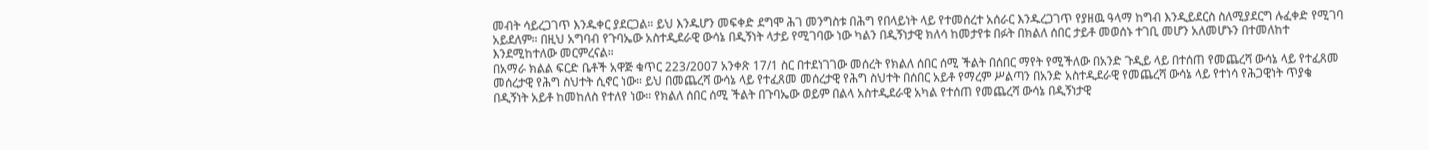መብት ሳይረጋገጥ እንዱቀር ያደርጋል። ይህ እንዱሆን መፍቀድ ደግሞ ሕገ መንግስቱ በሕግ የበላይነት ላይ የተመሰረተ አሰራር እንዱረጋገጥ የያዘዉ ዓላማ ከግብ እንዲይደርስ ስለሚያደርግ ሉፈቀድ የሚገባ አይደለም። በዚህ አግባብ የጉባኤው አስተዲደራዊ ውሳኔ በዲኝነት ላታይ የሚገባው ነው ካልን በዲኝነታዊ ክለሳ ከመታየቱ በፉት በክልለ ሰበር ታይቶ መወሰኑ ተገቢ መሆን አለመሆኑን በተመለከተ እንደሚከተለው መርምረናል።
በአማራ ክልል ፍርድ ቤቶች አዋጅ ቁጥር 223/2007 አንቀጽ 17/1 ስር በተደነገገው መሰረት የክልለ ሰበር ሰሚ ችልት በሰበር ማየት የሚችለው በአንድ ጉዲይ ላይ በተሰጠ የመጨረሻ ውሳኔ ላይ የተፈጸመ መሰረታዊ የሕግ ስህተት ሲኖር ነው። ይህ በመጨረሻ ውሳኔ ላይ የተፈጸመ መሰረታዊ የሕግ ስህተት በሰበር አይቶ የማረም ሥልጣን በአንድ አስተዲደራዊ የመጨረሻ ውሳኔ ላይ የተነሳ የሕጋዊነት ጥያቄ በዲኝነት አይቶ ከመከለስ የተለየ ነው። የክልለ ሰበር ሰሚ ችልት በጉባኤው ወይም በልላ አስተዲደራዊ አካል የተሰጠ የመጨረሻ ውሳኔ በዲኝነታዊ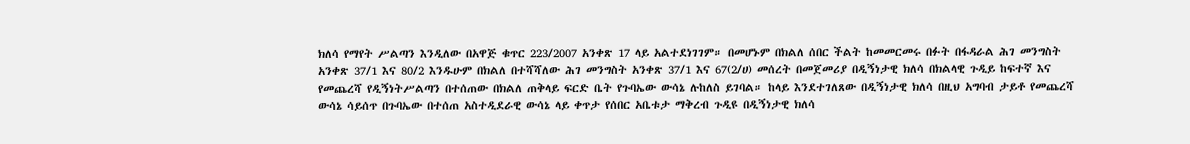ክለሳ የማየት ሥልጣን እንዲለው በአዋጅ ቁጥር 223/2007 አንቀጽ 17 ላይ አልተደነገገም። በመሆኑም በክልለ ሰበር ችልት ከመመርመሩ በፉት በፋዳራል ሕገ መንግስት አንቀጽ 37/1 እና 80/2 እንዱሁም በክልለ በተሻሻለው ሕገ መንግስት አንቀጽ 37/1 እና 67(2/ሀ) መሰረት በመጀመሪያ በዲኝነታዊ ክለሳ በክልላዊ ጉዲይ ከፍተኛ እና የመጨረሻ የዲኝነትሥልጣን በተሰጠው በክልለ ጠቅላይ ፍርድ ቤት የጉባኤው ውሳኔ ሉከለስ ይገባል። ከላይ እንደተገለጸው በዲኝነታዊ ክለሳ በዚህ አግባብ ታይቶ የመጨረሻ ውሳኔ ሳይሰጥ በጉባኤው በተሰጠ አስተዲደራዊ ውሳኔ ላይ ቀጥታ የሰበር አቤቱታ ማቅረብ ጉዲዩ በዲኝነታዊ ክለሳ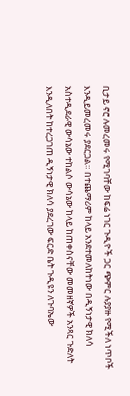ቢታይ ኖሮ ሉመረመሩ የሚገባቸው ከፍሬ ነገር ጉዲዮች ጋር ጭምር ሉያያዙ የሚችለ ነጥቦች እንዲይመረመሩ ያደርጋል። በተጨማሪም ከላይ አንደተመለከትነው በዲኝነታዊ ክለሳ አስተዲደራዊ ውሳኔው ተከልሶ ውሳኔው ከላይ ከጠቀስናቸው መመዘኛዎች አንጻር ጉድለት እንዲለበት ከተረጋገጠ ዲኝነታዊ ክለሳ ያደረገው ፍርድ ቤት ጉዲዩን ለጉባኤው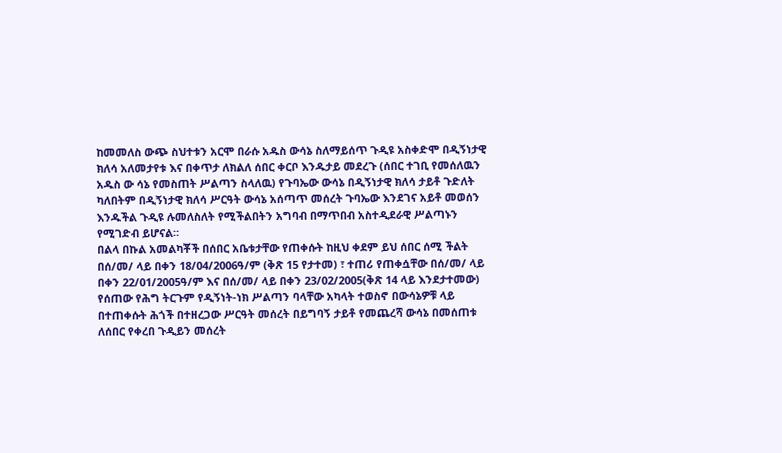ከመመለስ ውጭ ስህተቱን አርሞ በራሱ አዱስ ውሳኔ ስለማይሰጥ ጉዲዩ አስቀድሞ በዲኝነታዊ ክለሳ አለመታየቱ እና በቀጥታ ለክልለ ሰበር ቀርቦ እንዱታይ መደረጉ (ሰበር ተገቢ የመሰለዉን አዱስ ው ሳኔ የመስጠት ሥልጣን ስላለዉ) የጉባኤው ውሳኔ በዲኝነታዊ ክለሳ ታይቶ ጉድለት ካለበትም በዲኝነታዊ ክለሳ ሥርዓት ውሳኔ አሰጣጥ መሰረት ጉባኤው እንደገና አይቶ መወሰን እንዱችል ጉዲዩ ሉመለስለት የሚችልበትን አግባብ በማጥበብ አስተዲደራዊ ሥልጣኑን የሚገድብ ይሆናል።
በልላ በኩል አመልካቾች በሰበር አቤቱታቸው የጠቀሱት ከዚህ ቀደም ይህ ሰበር ሰሚ ችልት በሰ/መ/ ላይ በቀን 18/04/2006ዓ/ም (ቅጽ 15 የታተመ) ፣ ተጠሪ የጠቀሷቸው በሰ/መ/ ላይ በቀን 22/01/2005ዓ/ም እና በሰ/መ/ ላይ በቀን 23/02/2005(ቅጽ 14 ላይ እንደታተመው) የሰጠው የሕግ ትርጉም የዲኝነት-ነክ ሥልጣን ባላቸው አካላት ተወስኖ በውሳኔዎቹ ላይ በተጠቀሱት ሕጎች በተዘረጋው ሥርዓት መሰረት በይግባኝ ታይቶ የመጨረሻ ውሳኔ በመሰጠቱ ለሰበር የቀረበ ጉዲይን መሰረት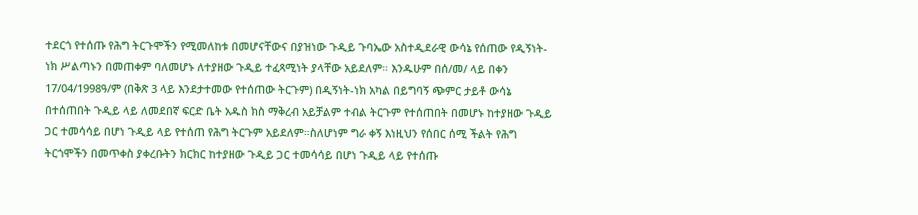ተደርጎ የተሰጡ የሕግ ትርጉሞችን የሚመለከቱ በመሆናቸውና በያዝነው ጉዲይ ጉባኤው አስተዲደራዊ ውሳኔ የሰጠው የዲኝነት-ነክ ሥልጣኑን በመጠቀም ባለመሆኑ ለተያዘው ጉዲይ ተፈጻሚነት ያላቸው አይደለም። እንዱሁም በሰ/መ/ ላይ በቀን 17/04/1998ዓ/ም (በቅጽ 3 ላይ እንደታተመው የተሰጠው ትርጉም) በዲኝነት-ነክ አካል በይግባኝ ጭምር ታይቶ ውሳኔ በተሰጠበት ጉዲይ ላይ ለመደበኛ ፍርድ ቤት አዱስ ክስ ማቅረብ አይቻልም ተብል ትርጉም የተሰጠበት በመሆኑ ከተያዘው ጉዲይ ጋር ተመሳሳይ በሆነ ጉዲይ ላይ የተሰጠ የሕግ ትርጉም አይደለም።ስለሆነም ግራ ቀኝ እነዚህን የሰበር ሰሚ ችልት የሕግ ትርጎሞችን በመጥቀስ ያቀረቡትን ክርክር ከተያዘው ጉዲይ ጋር ተመሳሳይ በሆነ ጉዲይ ላይ የተሰጡ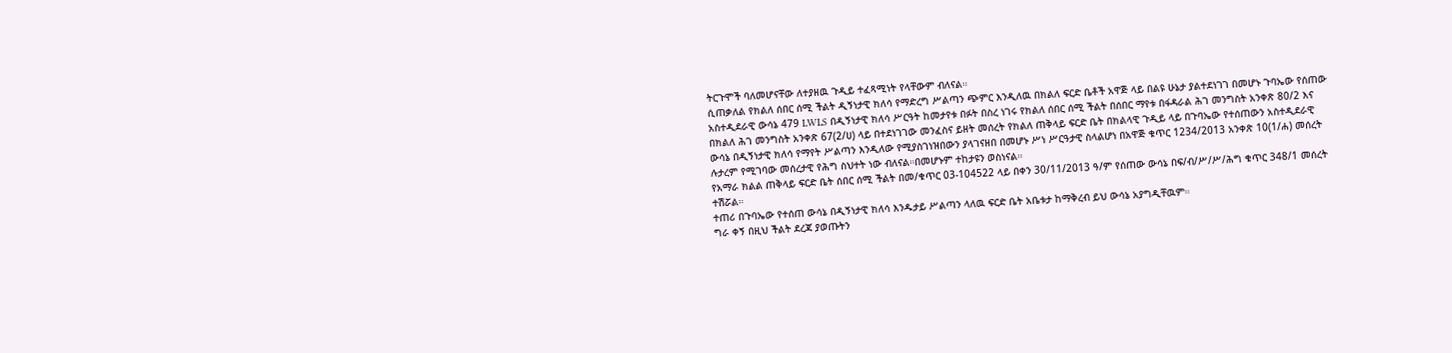ትርጉሞች ባለመሆናቸው ለተያዘዉ ጉዲይ ተፈጻሚነት የላቸውም ብለናል።
ሲጠቃለል የክልለ ሰበር ሰሚ ችልት ዲኝነታዊ ክለሳ የማድረግ ሥልጣን ጭምር እንዲለዉ በክልለ ፍርድ ቤቶች አዋጅ ላይ በልዩ ሁኔታ ያልተደነገገ በመሆኑ ጉባኤው የሰጠው አስተዲደራዊ ውሳኔ 479 LWLS በዲኝነታዊ ክለሳ ሥርዓት ከመታየቱ በፉት በስረ ነገሩ የክልለ ሰበር ሰሚ ችልት በሰበር ማየቱ በፋዳራል ሕገ መንግስት አንቀጽ 80/2 እና በክልለ ሕገ መንግስት አንቀጽ 67(2/ሀ) ላይ በተደነገገው መንፈስና ይዘት መሰረት የክልለ ጠቅላይ ፍርድ ቤት በክልላዊ ጉዲይ ላይ በጉባኤው የተሰጠውን አስተዲደራዊ ውሳኔ በዲኝነታዊ ክለሳ የማየት ሥልጣን እንዲለው የሚያስገነዝበውን ያላገናዘበ በመሆኑ ሥነ ሥርዓታዊ ስላልሆነ በአዋጅ ቁጥር 1234/2013 አንቀጽ 10(1/ሐ) መሰረት ሉታረም የሚገባው መሰረታዊ የሕግ ስህተት ነው ብለናል።በመሆኑም ተከታዩን ወስነናል።
የአማራ ክልል ጠቅላይ ፍርድ ቤት ሰበር ሰሚ ችልት በመ/ቁጥር 03-104522 ላይ በቀን 30/11/2013 ዓ/ም የሰጠው ውሳኔ በፍ/ብ/ሥ/ሥ/ሕግ ቁጥር 348/1 መሰረት ተሽሯል።
ተጠሪ በጉባኤው የተሰጠ ውሳኔ በዲኝነታዊ ክለሳ እንዱታይ ሥልጣን ላለዉ ፍርድ ቤት አቤቱታ ከማቅረብ ይህ ውሳኔ አያግዲቸዉም።
ግራ ቀኝ በዚህ ችልት ደረጃ ያወጡትን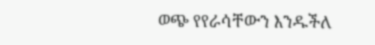ወጭ የየራሳቸውን እንዱችለ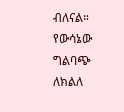ብለናል።
የውሳኔው ግልባጭ ለክልለ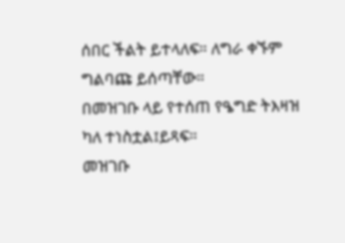ሰበር ችልት ይተላለፍ። ለግራ ቀኙም ግልባጩ ይሰጣቸው።
በመዝገቡ ላይ የተሰጠ የዔግድ ትእዛዝ ካለ ተነስቷል፤ይጻፍ።
መዝገቡ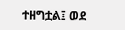ተዘግቷል፤ ወደ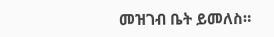መዝገብ ቤት ይመለስ።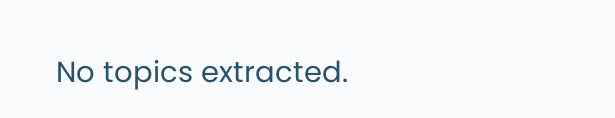No topics extracted.